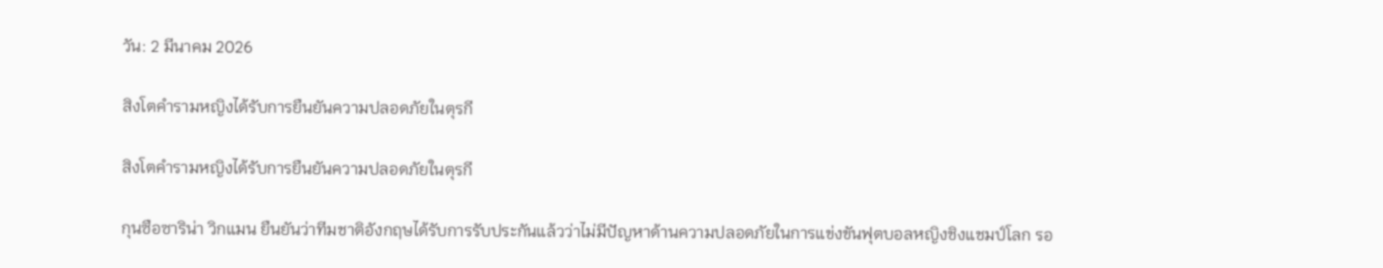วัน: 2 มีนาคม 2026

สิงโตคำรามหญิงได้รับการยืนยันความปลอดภัยในตุรกี

สิงโตคำรามหญิงได้รับการยืนยันความปลอดภัยในตุรกี

กุนซือซาริน่า วิกแมน ยืนยันว่าทีมชาติอังกฤษได้รับการรับประกันแล้วว่าไม่มีปัญหาด้านความปลอดภัยในการแข่งขันฟุตบอลหญิงชิงแชมป์โลก รอ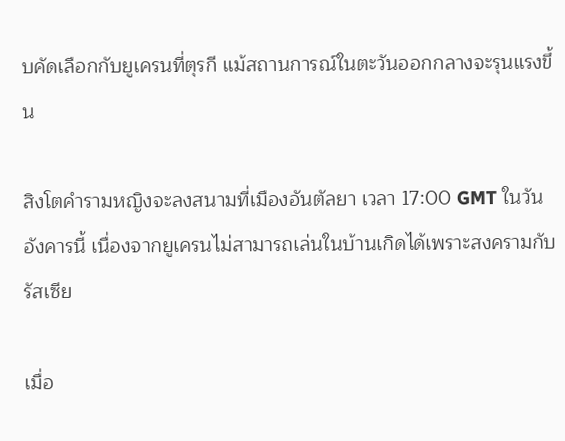บคัดเลือกกับยูเครนที่ตุรกี แม้สถานการณ์ในตะวันออกกลางจะรุนแรงขึ้น

สิงโตคำรามหญิงจะลงสนามที่เมืองอันตัลยา เวลา 17:00 GMT ในวันอังคารนี้ เนื่องจากยูเครนไม่สามารถเล่นในบ้านเกิดได้เพราะสงครามกับรัสเซีย

เมื่อ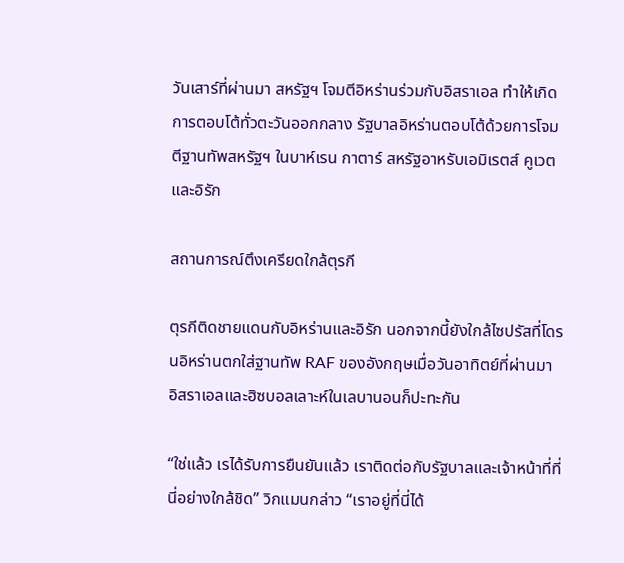วันเสาร์ที่ผ่านมา สหรัฐฯ โจมตีอิหร่านร่วมกับอิสราเอล ทำให้เกิดการตอบโต้ทั่วตะวันออกกลาง รัฐบาลอิหร่านตอบโต้ด้วยการโจมตีฐานทัพสหรัฐฯ ในบาห์เรน กาตาร์ สหรัฐอาหรับเอมิเรตส์ คูเวต และอิรัก

สถานการณ์ตึงเครียดใกล้ตุรกี

ตุรกีติดชายแดนกับอิหร่านและอิรัก นอกจากนี้ยังใกล้ไซปรัสที่โดรนอิหร่านตกใส่ฐานทัพ RAF ของอังกฤษเมื่อวันอาทิตย์ที่ผ่านมา อิสราเอลและฮิซบอลเลาะห์ในเลบานอนก็ปะทะกัน

“ใช่แล้ว เรได้รับการยืนยันแล้ว เราติดต่อกับรัฐบาลและเจ้าหน้าที่ที่นี่อย่างใกล้ชิด” วิกแมนกล่าว “เราอยู่ที่นี่ได้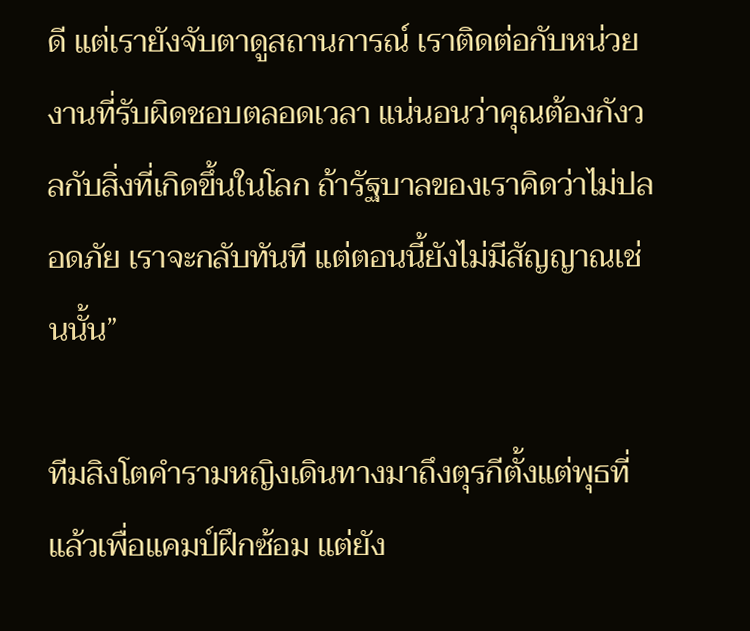ดี แต่เรายังจับตาดูสถานการณ์ เราติดต่อกับหน่วยงานที่รับผิดชอบตลอดเวลา แน่นอนว่าคุณต้องกังวลกับสิ่งที่เกิดขึ้นในโลก ถ้ารัฐบาลของเราคิดว่าไม่ปลอดภัย เราจะกลับทันที แต่ตอนนี้ยังไม่มีสัญญาณเช่นนั้น”

ทีมสิงโตคำรามหญิงเดินทางมาถึงตุรกีตั้งแต่พุธที่แล้วเพื่อแคมป์ฝึกซ้อม แต่ยัง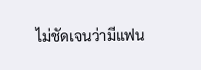ไม่ชัดเจนว่ามีแฟน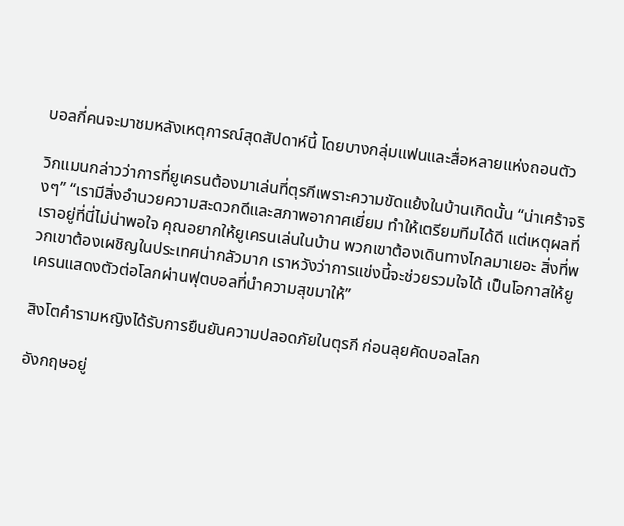บอลกี่คนจะมาชมหลังเหตุการณ์สุดสัปดาห์นี้ โดยบางกลุ่มแฟนและสื่อหลายแห่งถอนตัว

วิกแมนกล่าวว่าการที่ยูเครนต้องมาเล่นที่ตุรกีเพราะความขัดแย้งในบ้านเกิดนั้น “น่าเศร้าจริงๆ” “เรามีสิ่งอำนวยความสะดวกดีและสภาพอากาศเยี่ยม ทำให้เตรียมทีมได้ดี แต่เหตุผลที่เราอยู่ที่นี่ไม่น่าพอใจ คุณอยากให้ยูเครนเล่นในบ้าน พวกเขาต้องเดินทางไกลมาเยอะ สิ่งที่พวกเขาต้องเผชิญในประเทศน่ากลัวมาก เราหวังว่าการแข่งนี้จะช่วยรวมใจได้ เป็นโอกาสให้ยูเครนแสดงตัวต่อโลกผ่านฟุตบอลที่นำความสุขมาให้”

สิงโตคำรามหญิงได้รับการยืนยันความปลอดภัยในตุรกี ก่อนลุยคัดบอลโลก

อังกฤษอยู่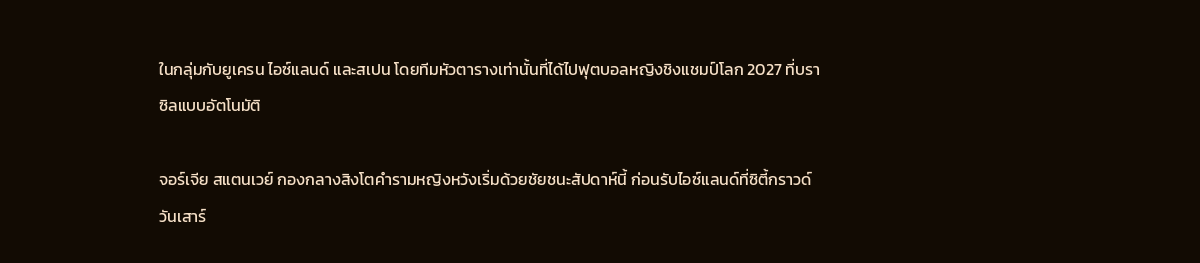ในกลุ่มกับยูเครน ไอซ์แลนด์ และสเปน โดยทีมหัวตารางเท่านั้นที่ได้ไปฟุตบอลหญิงชิงแชมป์โลก 2027 ที่บราซิลแบบอัตโนมัติ

จอร์เจีย สแตนเวย์ กองกลางสิงโตคำรามหญิงหวังเริ่มด้วยชัยชนะสัปดาห์นี้ ก่อนรับไอซ์แลนด์ที่ซิตี้กราวด์วันเสาร์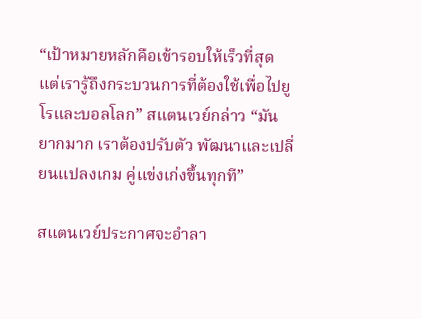“เป้าหมายหลักคือเข้ารอบให้เร็วที่สุด แต่เรารู้ถึงกระบวนการที่ต้องใช้เพื่อไปยูโรและบอลโลก” สแตนเวย์กล่าว “มันยากมาก เราต้องปรับตัว พัฒนาและเปลี่ยนแปลงเกม คู่แข่งเก่งขึ้นทุกที”

สแตนเวย์ประกาศจะอำลา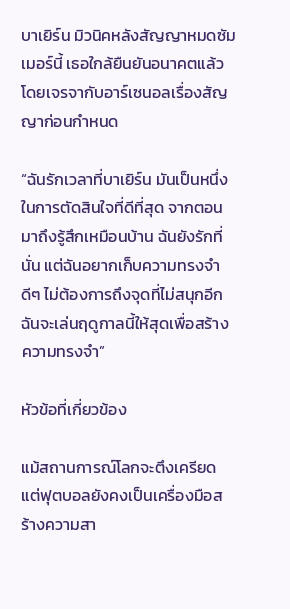บาเยิร์น มิวนิคหลังสัญญาหมดซัมเมอร์นี้ เธอใกล้ยืนยันอนาคตแล้ว โดยเจรจากับอาร์เซนอลเรื่องสัญญาก่อนกำหนด

“ฉันรักเวลาที่บาเยิร์น มันเป็นหนึ่งในการตัดสินใจที่ดีที่สุด จากตอนมาถึงรู้สึกเหมือนบ้าน ฉันยังรักที่นั่น แต่ฉันอยากเก็บความทรงจำดีๆ ไม่ต้องการถึงจุดที่ไม่สนุกอีก ฉันจะเล่นฤดูกาลนี้ให้สุดเพื่อสร้างความทรงจำ”

หัวข้อที่เกี่ยวข้อง

แม้สถานการณ์โลกจะตึงเครียด แต่ฟุตบอลยังคงเป็นเครื่องมือสร้างความสา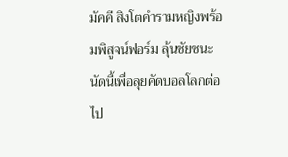มัคคี สิงโตคำรามหญิงพร้อมพิสูจน์ฟอร์ม ลุ้นชัยชนะนัดนี้เพื่อลุยคัดบอลโลกต่อไป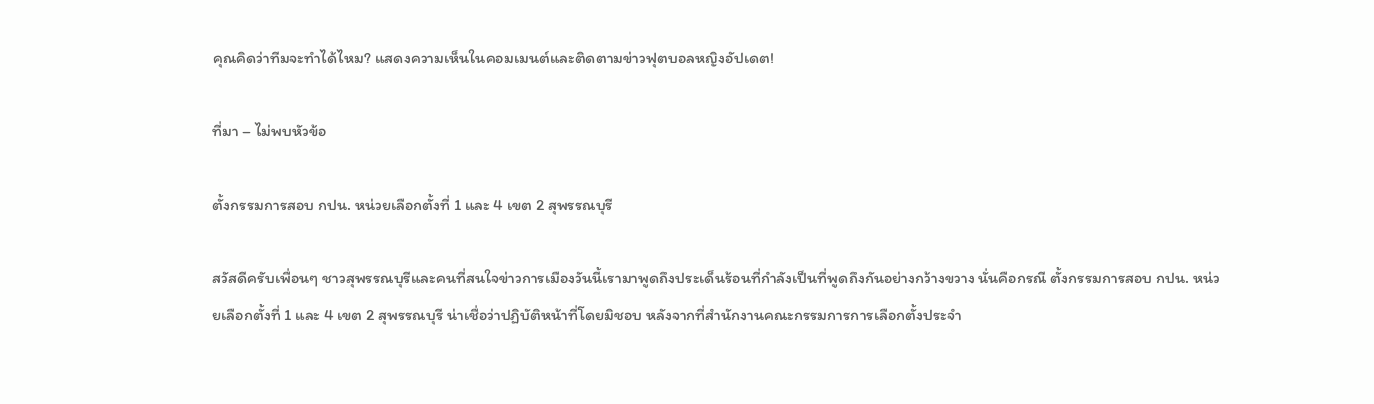คุณคิดว่าทีมจะทำได้ไหม? แสดงความเห็นในคอมเมนต์และติดตามข่าวฟุตบอลหญิงอัปเดต!

ที่มา – ไม่พบหัวข้อ

ตั้งกรรมการสอบ กปน. หน่วยเลือกตั้งที่ 1 และ 4 เขต 2 สุพรรณบุรี

สวัสดีครับเพื่อนๆ ชาวสุพรรณบุรีและคนที่สนใจข่าวการเมืองวันนี้เรามาพูดถึงประเด็นร้อนที่กำลังเป็นที่พูดถึงกันอย่างกว้างขวาง นั่นคือกรณี ตั้งกรรมการสอบ กปน. หน่วยเลือกตั้งที่ 1 และ 4 เขต 2 สุพรรณบุรี น่าเชื่อว่าปฏิบัติหน้าที่โดยมิชอบ หลังจากที่สำนักงานคณะกรรมการการเลือกตั้งประจำ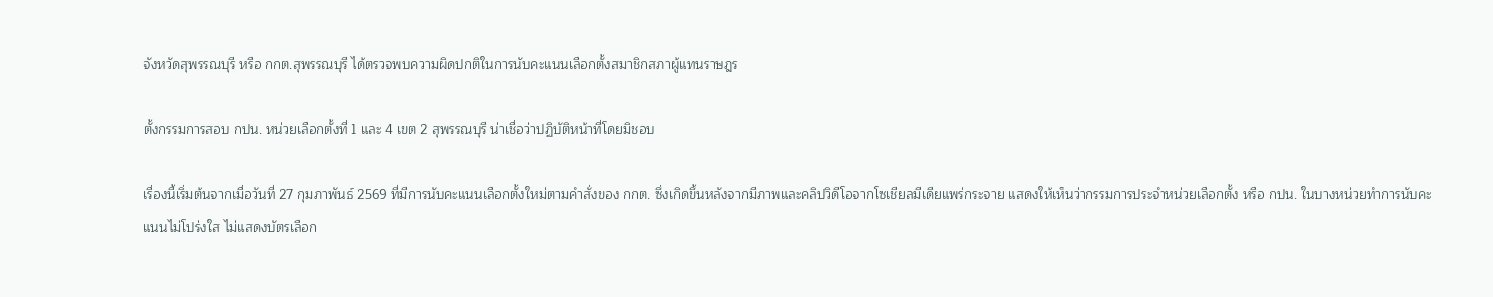จังหวัดสุพรรณบุรี หรือ กกต.สุพรรณบุรี ได้ตรวจพบความผิดปกติในการนับคะแนนเลือกตั้งสมาชิกสภาผู้แทนราษฎร

ตั้งกรรมการสอบ กปน. หน่วยเลือกตั้งที่ 1 และ 4 เขต 2 สุพรรณบุรี น่าเชื่อว่าปฏิบัติหน้าที่โดยมิชอบ

เรื่องนี้เริ่มต้นจากเมื่อวันที่ 27 กุมภาพันธ์ 2569 ที่มีการนับคะแนนเลือกตั้งใหม่ตามคำสั่งของ กกต. ซึ่งเกิดขึ้นหลังจากมีภาพและคลิปวิดีโอจากโซเชียลมีเดียแพร่กระจาย แสดงให้เห็นว่ากรรมการประจำหน่วยเลือกตั้ง หรือ กปน. ในบางหน่วยทำการนับคะแนนไม่โปร่งใส ไม่แสดงบัตรเลือก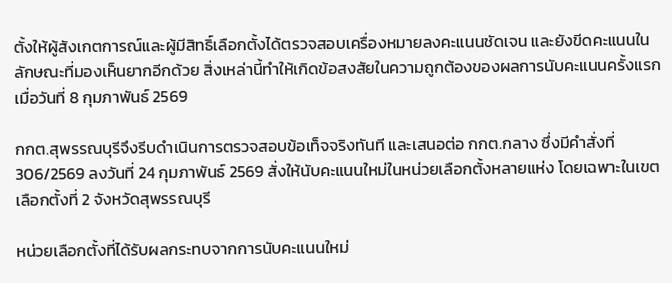ตั้งให้ผู้สังเกตการณ์และผู้มีสิทธิ์เลือกตั้งได้ตรวจสอบเครื่องหมายลงคะแนนชัดเจน และยังขีดคะแนนในลักษณะที่มองเห็นยากอีกด้วย สิ่งเหล่านี้ทำให้เกิดข้อสงสัยในความถูกต้องของผลการนับคะแนนครั้งแรกเมื่อวันที่ 8 กุมภาพันธ์ 2569

กกต.สุพรรณบุรีจึงรีบดำเนินการตรวจสอบข้อเท็จจริงทันที และเสนอต่อ กกต.กลาง ซึ่งมีคำสั่งที่ 306/2569 ลงวันที่ 24 กุมภาพันธ์ 2569 สั่งให้นับคะแนนใหม่ในหน่วยเลือกตั้งหลายแห่ง โดยเฉพาะในเขตเลือกตั้งที่ 2 จังหวัดสุพรรณบุรี

หน่วยเลือกตั้งที่ได้รับผลกระทบจากการนับคะแนนใหม่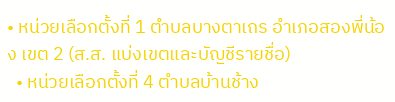• หน่วยเลือกตั้งที่ 1 ตำบลบางตาเถร อำเภอสองพี่น้อง เขต 2 (ส.ส. แบ่งเขตและบัญชีรายชื่อ)
  • หน่วยเลือกตั้งที่ 4 ตำบลบ้านช้าง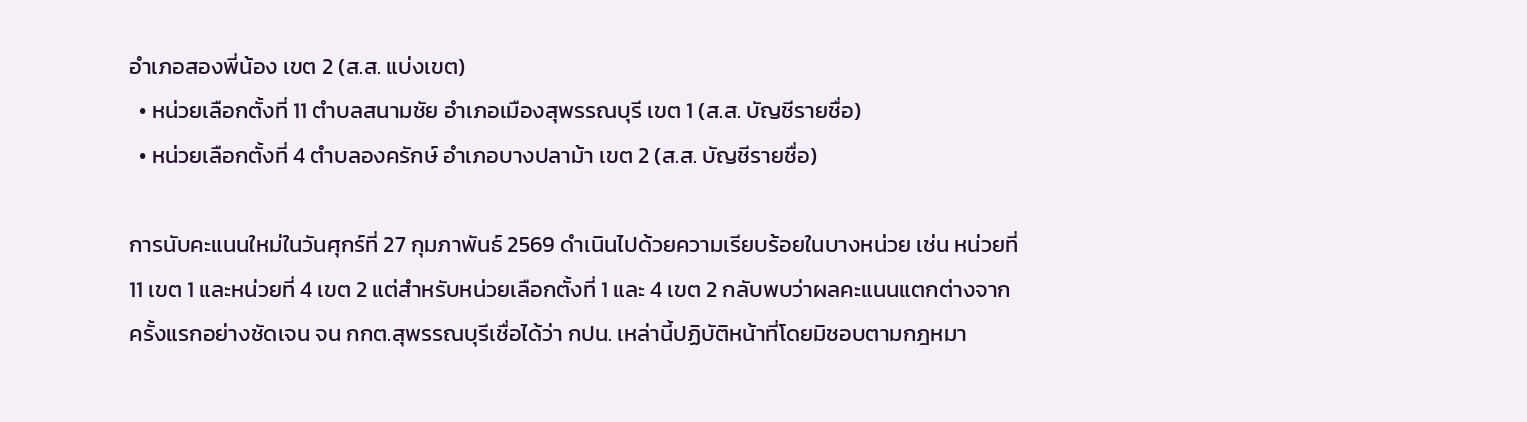อำเภอสองพี่น้อง เขต 2 (ส.ส. แบ่งเขต)
  • หน่วยเลือกตั้งที่ 11 ตำบลสนามชัย อำเภอเมืองสุพรรณบุรี เขต 1 (ส.ส. บัญชีรายชื่อ)
  • หน่วยเลือกตั้งที่ 4 ตำบลองครักษ์ อำเภอบางปลาม้า เขต 2 (ส.ส. บัญชีรายชื่อ)

การนับคะแนนใหม่ในวันศุกร์ที่ 27 กุมภาพันธ์ 2569 ดำเนินไปด้วยความเรียบร้อยในบางหน่วย เช่น หน่วยที่ 11 เขต 1 และหน่วยที่ 4 เขต 2 แต่สำหรับหน่วยเลือกตั้งที่ 1 และ 4 เขต 2 กลับพบว่าผลคะแนนแตกต่างจากครั้งแรกอย่างชัดเจน จน กกต.สุพรรณบุรีเชื่อได้ว่า กปน. เหล่านี้ปฏิบัติหน้าที่โดยมิชอบตามกฎหมา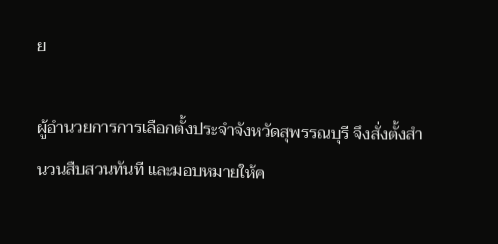ย

ผู้อำนวยการการเลือกตั้งประจำจังหวัดสุพรรณบุรี จึงสั่งตั้งสำนวนสืบสวนทันที และมอบหมายให้ค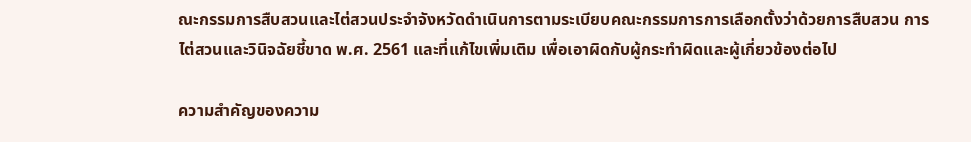ณะกรรมการสืบสวนและไต่สวนประจำจังหวัดดำเนินการตามระเบียบคณะกรรมการการเลือกตั้งว่าด้วยการสืบสวน การไต่สวนและวินิจฉัยชี้ขาด พ.ศ. 2561 และที่แก้ไขเพิ่มเติม เพื่อเอาผิดกับผู้กระทำผิดและผู้เกี่ยวข้องต่อไป

ความสำคัญของความ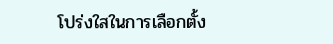โปร่งใสในการเลือกตั้ง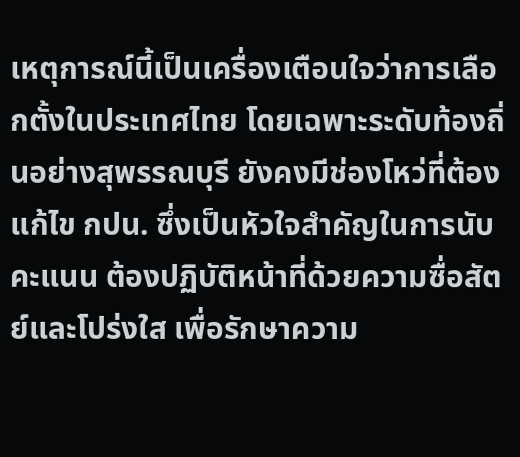เหตุการณ์นี้เป็นเครื่องเตือนใจว่าการเลือกตั้งในประเทศไทย โดยเฉพาะระดับท้องถิ่นอย่างสุพรรณบุรี ยังคงมีช่องโหว่ที่ต้องแก้ไข กปน. ซึ่งเป็นหัวใจสำคัญในการนับคะแนน ต้องปฏิบัติหน้าที่ด้วยความซื่อสัตย์และโปร่งใส เพื่อรักษาความ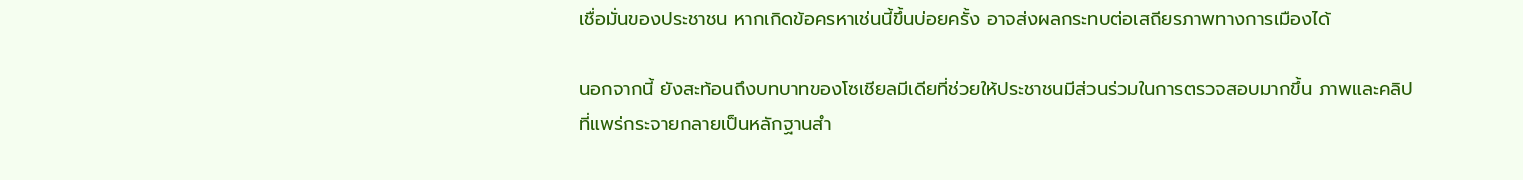เชื่อมั่นของประชาชน หากเกิดข้อครหาเช่นนี้ขึ้นบ่อยครั้ง อาจส่งผลกระทบต่อเสถียรภาพทางการเมืองได้

นอกจากนี้ ยังสะท้อนถึงบทบาทของโซเชียลมีเดียที่ช่วยให้ประชาชนมีส่วนร่วมในการตรวจสอบมากขึ้น ภาพและคลิปที่แพร่กระจายกลายเป็นหลักฐานสำ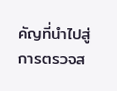คัญที่นำไปสู่การตรวจส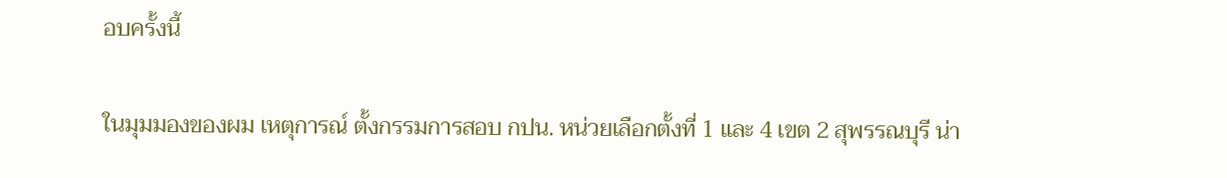อบครั้งนี้

ในมุมมองของผม เหตุการณ์ ตั้งกรรมการสอบ กปน. หน่วยเลือกตั้งที่ 1 และ 4 เขต 2 สุพรรณบุรี น่า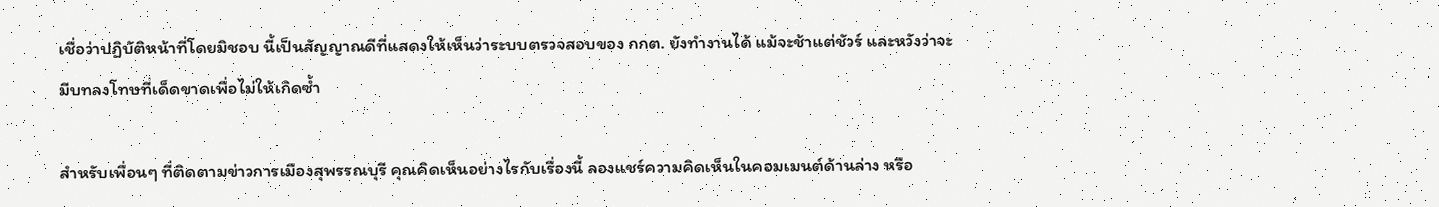เชื่อว่าปฏิบัติหน้าที่โดยมิชอบ นี้เป็นสัญญาณดีที่แสดงให้เห็นว่าระบบตรวจสอบของ กกต. ยังทำงานได้ แม้จะช้าแต่ชัวร์ และหวังว่าจะมีบทลงโทษที่เด็ดขาดเพื่อไม่ให้เกิดซ้ำ

สำหรับเพื่อนๆ ที่ติดตามข่าวการเมืองสุพรรณบุรี คุณคิดเห็นอย่างไรกับเรื่องนี้ ลองแชร์ความคิดเห็นในคอมเมนต์ด้านล่าง หรือ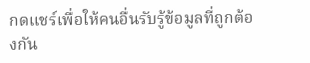กดแชร์เพื่อให้คนอื่นรับรู้ข้อมูลที่ถูกต้องกัน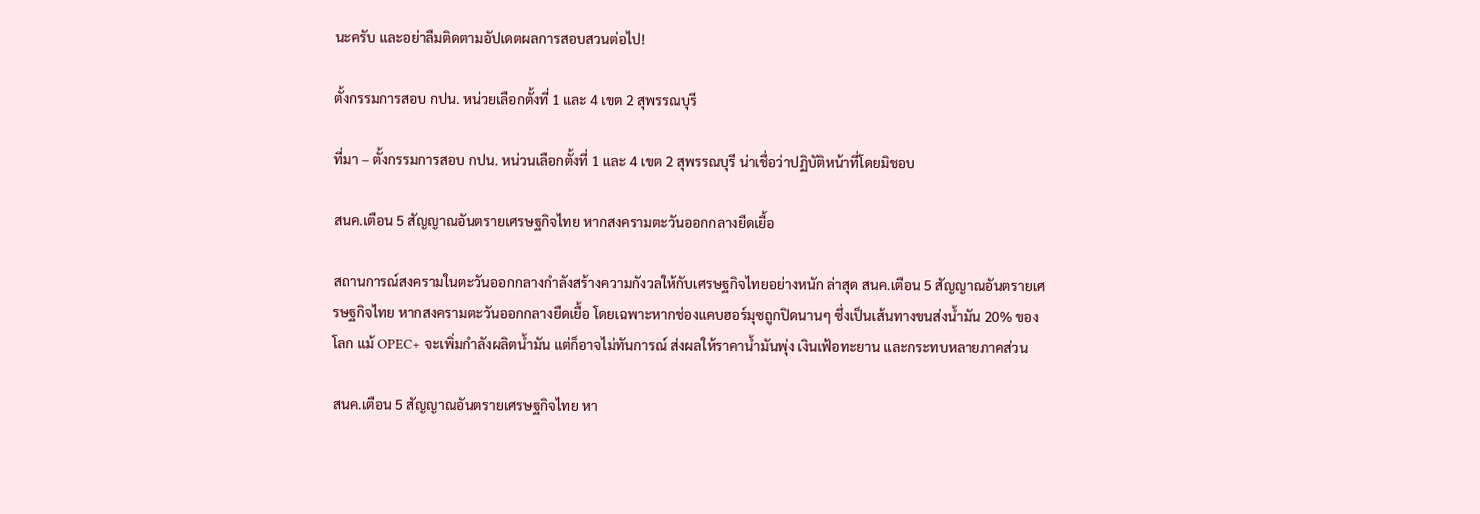นะครับ และอย่าลืมติดตามอัปเดตผลการสอบสวนต่อไป!

ตั้งกรรมการสอบ กปน. หน่วยเลือกตั้งที่ 1 และ 4 เขต 2 สุพรรณบุรี

ที่มา – ตั้งกรรมการสอบ กปน. หน่วนเลือกตั้งที่ 1 และ 4 เขต 2 สุพรรณบุรี น่าเชื่อว่าปฏิบัติหน้าที่โดยมิชอบ

สนค.เตือน 5 สัญญาณอันตรายเศรษฐกิจไทย หากสงครามตะวันออกกลางยืดเยื้อ

สถานการณ์สงครามในตะวันออกกลางกำลังสร้างความกังวลให้กับเศรษฐกิจไทยอย่างหนัก ล่าสุด สนค.เตือน 5 สัญญาณอันตรายเศรษฐกิจไทย หากสงครามตะวันออกกลางยืดเยื้อ โดยเฉพาะหากช่องแคบฮอร์มุซถูกปิดนานๆ ซึ่งเป็นเส้นทางขนส่งน้ำมัน 20% ของโลก แม้ OPEC+ จะเพิ่มกำลังผลิตน้ำมัน แต่ก็อาจไม่ทันการณ์ ส่งผลให้ราคาน้ำมันพุ่ง เงินเฟ้อทะยาน และกระทบหลายภาคส่วน

สนค.เตือน 5 สัญญาณอันตรายเศรษฐกิจไทย หา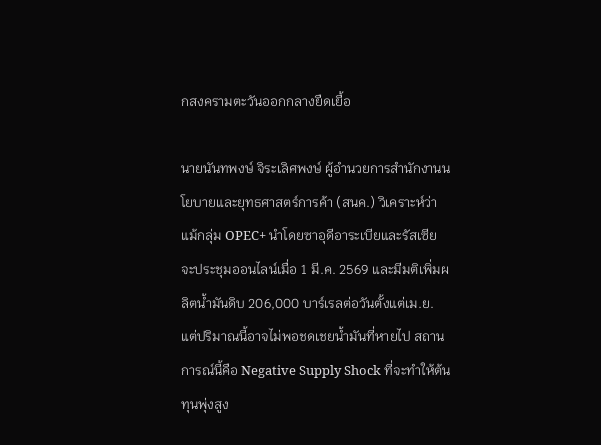กสงครามตะวันออกกลางยืดเยื้อ

นายนันทพงษ์ จิระเลิศพงษ์ ผู้อำนวยการสำนักงานนโยบายและยุทธศาสตร์การค้า (สนค.) วิเคราะห์ว่า แม้กลุ่ม OPEC+ นำโดยซาอุดีอาระเบียและรัสเซีย จะประชุมออนไลน์เมื่อ 1 มี.ค. 2569 และมีมติเพิ่มผลิตน้ำมันดิบ 206,000 บาร์เรลต่อวันตั้งแต่เม.ย. แต่ปริมาณนี้อาจไม่พอชดเชยน้ำมันที่หายไป สถานการณ์นี้คือ Negative Supply Shock ที่จะทำให้ต้นทุนพุ่งสูง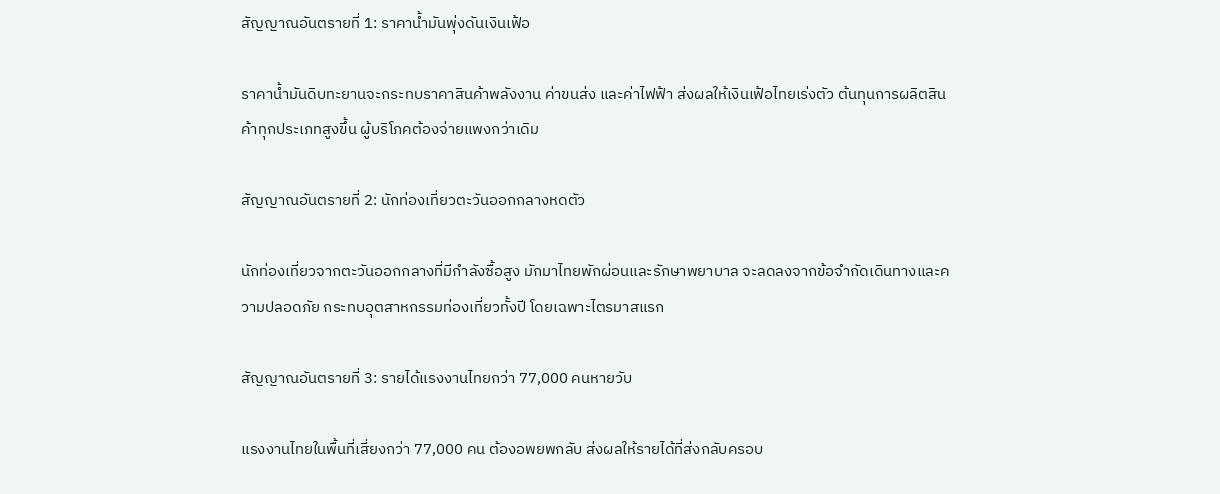สัญญาณอันตรายที่ 1: ราคาน้ำมันพุ่งดันเงินเฟ้อ

ราคาน้ำมันดิบทะยานจะกระทบราคาสินค้าพลังงาน ค่าขนส่ง และค่าไฟฟ้า ส่งผลให้เงินเฟ้อไทยเร่งตัว ต้นทุนการผลิตสินค้าทุกประเภทสูงขึ้น ผู้บริโภคต้องจ่ายแพงกว่าเดิม

สัญญาณอันตรายที่ 2: นักท่องเที่ยวตะวันออกกลางหดตัว

นักท่องเที่ยวจากตะวันออกกลางที่มีกำลังซื้อสูง มักมาไทยพักผ่อนและรักษาพยาบาล จะลดลงจากข้อจำกัดเดินทางและความปลอดภัย กระทบอุตสาหกรรมท่องเที่ยวทั้งปี โดยเฉพาะไตรมาสแรก

สัญญาณอันตรายที่ 3: รายได้แรงงานไทยกว่า 77,000 คนหายวับ

แรงงานไทยในพื้นที่เสี่ยงกว่า 77,000 คน ต้องอพยพกลับ ส่งผลให้รายได้ที่ส่งกลับครอบ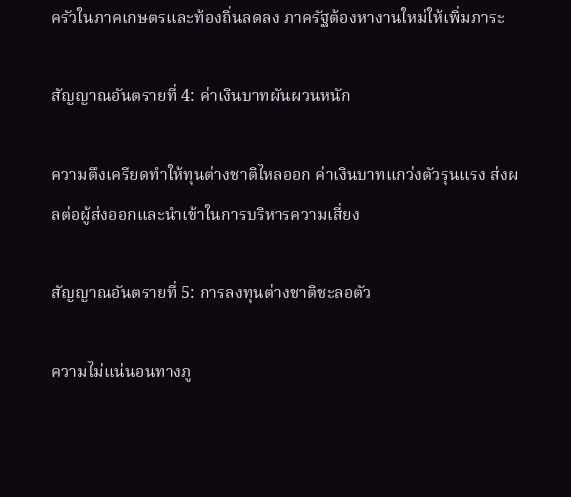ครัวในภาคเกษตรและท้องถิ่นลดลง ภาครัฐต้องหางานใหม่ให้เพิ่มภาระ

สัญญาณอันตรายที่ 4: ค่าเงินบาทผันผวนหนัก

ความตึงเครียดทำให้ทุนต่างชาติไหลออก ค่าเงินบาทแกว่งตัวรุนแรง ส่งผลต่อผู้ส่งออกและนำเข้าในการบริหารความเสี่ยง

สัญญาณอันตรายที่ 5: การลงทุนต่างชาติชะลอตัว

ความไม่แน่นอนทางภู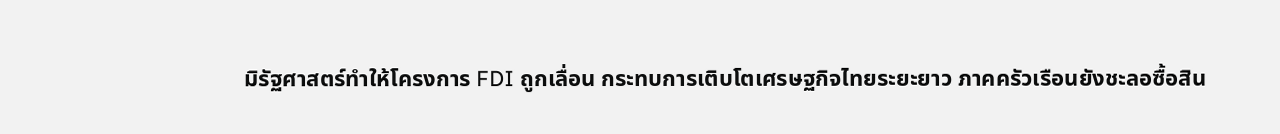มิรัฐศาสตร์ทำให้โครงการ FDI ถูกเลื่อน กระทบการเติบโตเศรษฐกิจไทยระยะยาว ภาคครัวเรือนยังชะลอซื้อสิน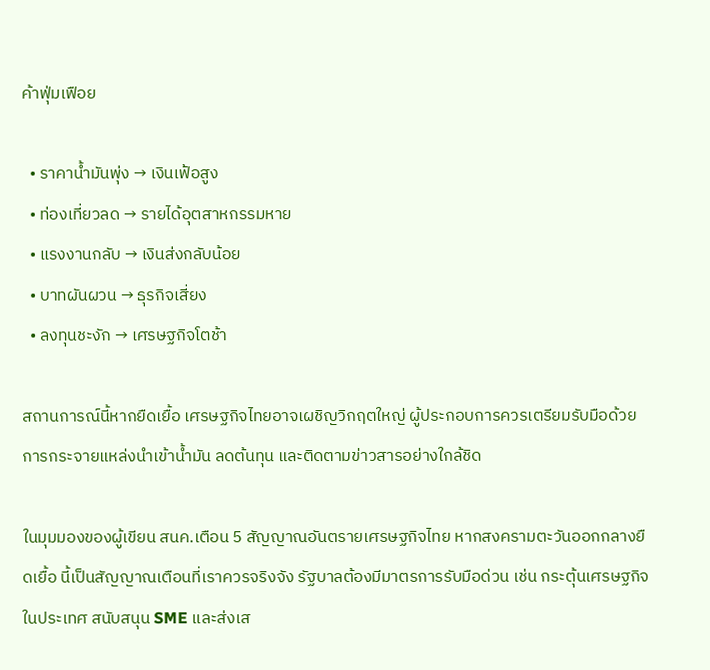ค้าฟุ่มเฟือย

  • ราคาน้ำมันพุ่ง → เงินเฟ้อสูง
  • ท่องเที่ยวลด → รายได้อุตสาหกรรมหาย
  • แรงงานกลับ → เงินส่งกลับน้อย
  • บาทผันผวน → ธุรกิจเสี่ยง
  • ลงทุนชะงัก → เศรษฐกิจโตช้า

สถานการณ์นี้หากยืดเยื้อ เศรษฐกิจไทยอาจเผชิญวิกฤตใหญ่ ผู้ประกอบการควรเตรียมรับมือด้วยการกระจายแหล่งนำเข้าน้ำมัน ลดต้นทุน และติดตามข่าวสารอย่างใกล้ชิด

ในมุมมองของผู้เขียน สนค.เตือน 5 สัญญาณอันตรายเศรษฐกิจไทย หากสงครามตะวันออกกลางยืดเยื้อ นี้เป็นสัญญาณเตือนที่เราควรจริงจัง รัฐบาลต้องมีมาตรการรับมือด่วน เช่น กระตุ้นเศรษฐกิจในประเทศ สนับสนุน SME และส่งเส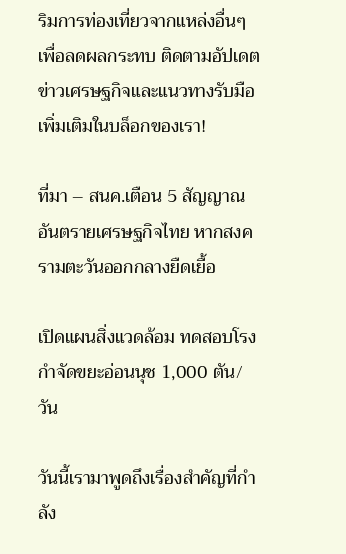ริมการท่องเที่ยวจากแหล่งอื่นๆ เพื่อลดผลกระทบ ติดตามอัปเดตข่าวเศรษฐกิจและแนวทางรับมือเพิ่มเติมในบล็อกของเรา!

ที่มา – สนค.เตือน 5 สัญญาณอันตรายเศรษฐกิจไทย หากสงครามตะวันออกกลางยืดเยื้อ

เปิดแผนสิ่งแวดล้อม ทดสอบโรงกำจัดขยะอ่อนนุช 1,000 ตัน/วัน

วันนี้เรามาพูดถึงเรื่องสำคัญที่กำลัง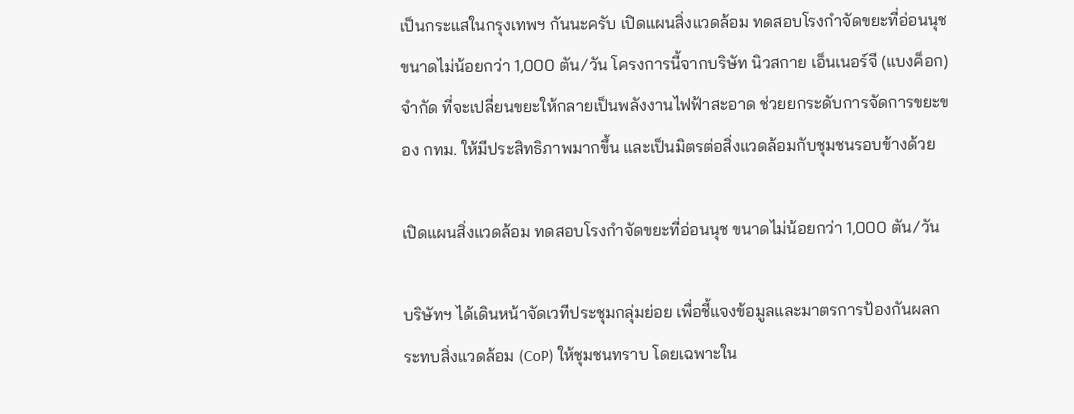เป็นกระแสในกรุงเทพฯ กันนะครับ เปิดแผนสิ่งแวดล้อม ทดสอบโรงกำจัดขยะที่อ่อนนุช ขนาดไม่น้อยกว่า 1,000 ตัน/วัน โครงการนี้จากบริษัท นิวสกาย เอ็นเนอร์จี (แบงค็อก) จำกัด ที่จะเปลี่ยนขยะให้กลายเป็นพลังงานไฟฟ้าสะอาด ช่วยยกระดับการจัดการขยะของ กทม. ให้มีประสิทธิภาพมากขึ้น และเป็นมิตรต่อสิ่งแวดล้อมกับชุมชนรอบข้างด้วย

เปิดแผนสิ่งแวดล้อม ทดสอบโรงกำจัดขยะที่อ่อนนุช ขนาดไม่น้อยกว่า 1,000 ตัน/วัน

บริษัทฯ ได้เดินหน้าจัดเวทีประชุมกลุ่มย่อย เพื่อชี้แจงข้อมูลและมาตรการป้องกันผลกระทบสิ่งแวดล้อม (CoP) ให้ชุมชนทราบ โดยเฉพาะใน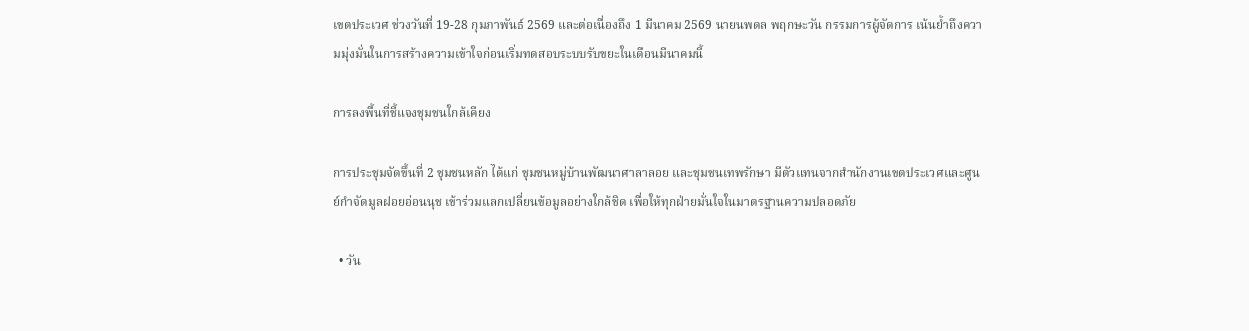เขตประเวศ ช่วงวันที่ 19-28 กุมภาพันธ์ 2569 และต่อเนื่องถึง 1 มีนาคม 2569 นายนพดล พฤกษะวัน กรรมการผู้จัดการ เน้นย้ำถึงความมุ่งมั่นในการสร้างความเข้าใจก่อนเริ่มทดสอบระบบรับขยะในเดือนมีนาคมนี้

การลงพื้นที่ชี้แจงชุมชนใกล้เคียง

การประชุมจัดขึ้นที่ 2 ชุมชนหลัก ได้แก่ ชุมชนหมู่บ้านพัฒนาศาลาลอย และชุมชนเทพรักษา มีตัวแทนจากสำนักงานเขตประเวศและศูนย์กำจัดมูลฝอยอ่อนนุช เข้าร่วมแลกเปลี่ยนข้อมูลอย่างใกล้ชิด เพื่อให้ทุกฝ่ายมั่นใจในมาตรฐานความปลอดภัย

  • วัน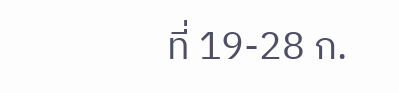ที่ 19-28 ก.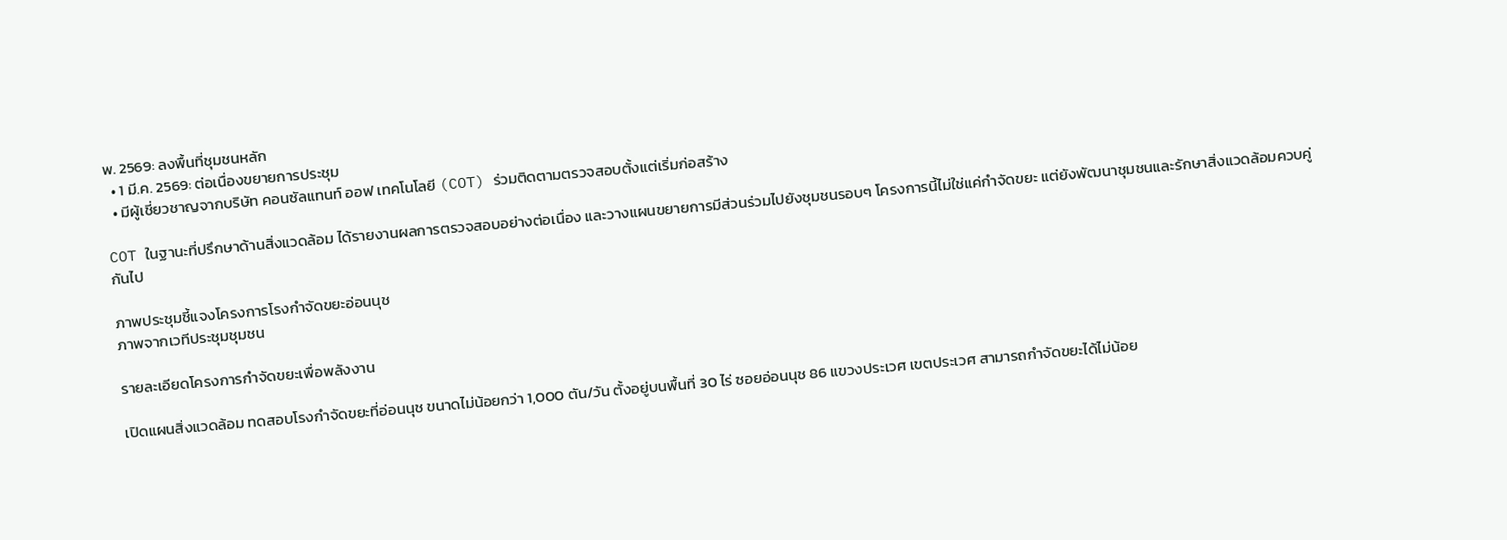พ. 2569: ลงพื้นที่ชุมชนหลัก
  • 1 มี.ค. 2569: ต่อเนื่องขยายการประชุม
  • มีผู้เชี่ยวชาญจากบริษัท คอนซัลแทนท์ ออฟ เทคโนโลยี (COT) ร่วมติดตามตรวจสอบตั้งแต่เริ่มก่อสร้าง

COT ในฐานะที่ปรึกษาด้านสิ่งแวดล้อม ได้รายงานผลการตรวจสอบอย่างต่อเนื่อง และวางแผนขยายการมีส่วนร่วมไปยังชุมชนรอบๆ โครงการนี้ไม่ใช่แค่กำจัดขยะ แต่ยังพัฒนาชุมชนและรักษาสิ่งแวดล้อมควบคู่กันไป

ภาพประชุมชี้แจงโครงการโรงกำจัดขยะอ่อนนุช
ภาพจากเวทีประชุมชุมชน

รายละเอียดโครงการกำจัดขยะเพื่อพลังงาน

เปิดแผนสิ่งแวดล้อม ทดสอบโรงกำจัดขยะที่อ่อนนุช ขนาดไม่น้อยกว่า 1,000 ตัน/วัน ตั้งอยู่บนพื้นที่ 30 ไร่ ซอยอ่อนนุช 86 แขวงประเวศ เขตประเวศ สามารถกำจัดขยะได้ไม่น้อย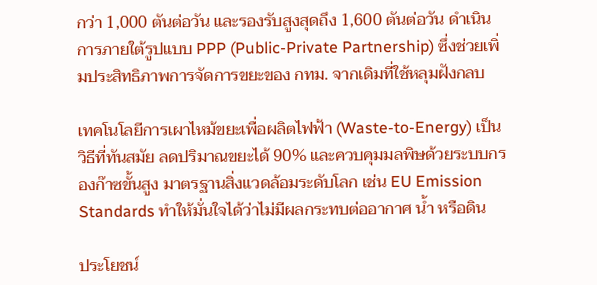กว่า 1,000 ตันต่อวัน และรองรับสูงสุดถึง 1,600 ตันต่อวัน ดำเนินการภายใต้รูปแบบ PPP (Public-Private Partnership) ซึ่งช่วยเพิ่มประสิทธิภาพการจัดการขยะของ กทม. จากเดิมที่ใช้หลุมฝังกลบ

เทคโนโลยีการเผาไหม้ขยะเพื่อผลิตไฟฟ้า (Waste-to-Energy) เป็นวิธีที่ทันสมัย ลดปริมาณขยะได้ 90% และควบคุมมลพิษด้วยระบบกรองก๊าซขั้นสูง มาตรฐานสิ่งแวดล้อมระดับโลก เช่น EU Emission Standards ทำให้มั่นใจได้ว่าไม่มีผลกระทบต่ออากาศ น้ำ หรือดิน

ประโยชน์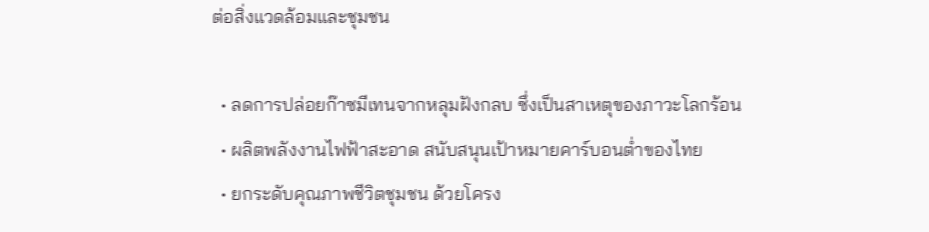ต่อสิ่งแวดล้อมและชุมชน

  • ลดการปล่อยก๊าซมีเทนจากหลุมฝังกลบ ซึ่งเป็นสาเหตุของภาวะโลกร้อน
  • ผลิตพลังงานไฟฟ้าสะอาด สนับสนุนเป้าหมายคาร์บอนต่ำของไทย
  • ยกระดับคุณภาพชีวิตชุมชน ด้วยโครง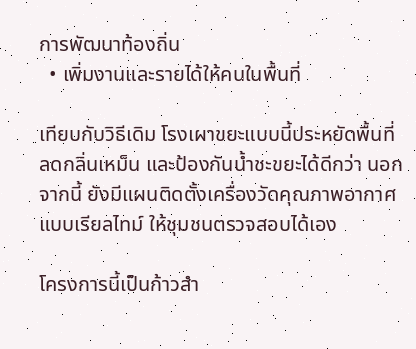การพัฒนาท้องถิ่น
  • เพิ่มงานและรายได้ให้คนในพื้นที่

เทียบกับวิธีเดิม โรงเผาขยะแบบนี้ประหยัดพื้นที่ ลดกลิ่นเหม็น และป้องกันน้ำชะขยะได้ดีกว่า นอกจากนี้ ยังมีแผนติดตั้งเครื่องวัดคุณภาพอากาศแบบเรียลไทม์ ให้ชุมชนตรวจสอบได้เอง

โครงการนี้เป็นก้าวสำ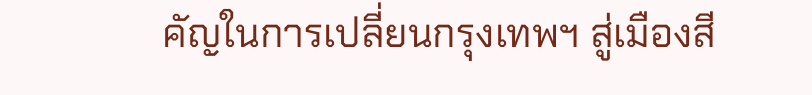คัญในการเปลี่ยนกรุงเทพฯ สู่เมืองสี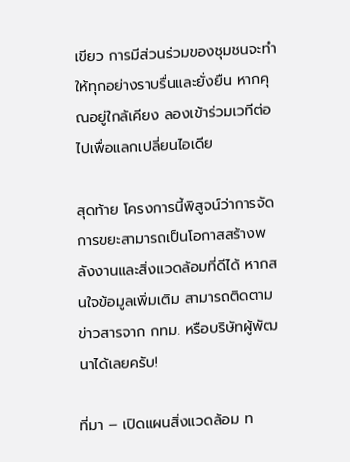เขียว การมีส่วนร่วมของชุมชนจะทำให้ทุกอย่างราบรื่นและยั่งยืน หากคุณอยู่ใกล้เคียง ลองเข้าร่วมเวทีต่อไปเพื่อแลกเปลี่ยนไอเดีย

สุดท้าย โครงการนี้พิสูจน์ว่าการจัดการขยะสามารถเป็นโอกาสสร้างพลังงานและสิ่งแวดล้อมที่ดีได้ หากสนใจข้อมูลเพิ่มเติม สามารถติดตามข่าวสารจาก กทม. หรือบริษัทผู้พัฒนาได้เลยครับ!

ที่มา – เปิดแผนสิ่งแวดล้อม ท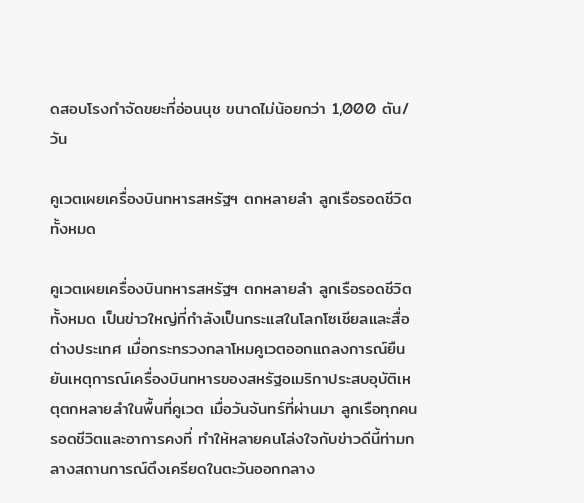ดสอบโรงกำจัดขยะที่อ่อนนุช ขนาดไม่น้อยกว่า 1,000 ตัน/วัน

คูเวตเผยเครื่องบินทหารสหรัฐฯ ตกหลายลำ ลูกเรือรอดชีวิตทั้งหมด

คูเวตเผยเครื่องบินทหารสหรัฐฯ ตกหลายลำ ลูกเรือรอดชีวิตทั้งหมด เป็นข่าวใหญ่ที่กำลังเป็นกระแสในโลกโซเชียลและสื่อต่างประเทศ เมื่อกระทรวงกลาโหมคูเวตออกแถลงการณ์ยืนยันเหตุการณ์เครื่องบินทหารของสหรัฐอเมริกาประสบอุบัติเหตุตกหลายลำในพื้นที่คูเวต เมื่อวันจันทร์ที่ผ่านมา ลูกเรือทุกคนรอดชีวิตและอาการคงที่ ทำให้หลายคนโล่งใจกับข่าวดีนี้ท่ามกลางสถานการณ์ตึงเครียดในตะวันออกกลาง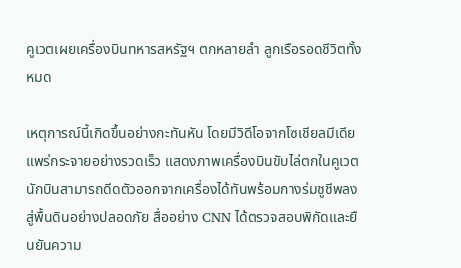คูเวตเผยเครื่องบินทหารสหรัฐฯ ตกหลายลำ ลูกเรือรอดชีวิตทั้งหมด

เหตุการณ์นี้เกิดขึ้นอย่างกะทันหัน โดยมีวิดีโอจากโซเชียลมีเดียแพร่กระจายอย่างรวดเร็ว แสดงภาพเครื่องบินขับไล่ตกในคูเวต นักบินสามารถดีดตัวออกจากเครื่องได้ทันพร้อมกางร่มชูชีพลงสู่พื้นดินอย่างปลอดภัย สื่ออย่าง CNN ได้ตรวจสอบพิกัดและยืนยันความ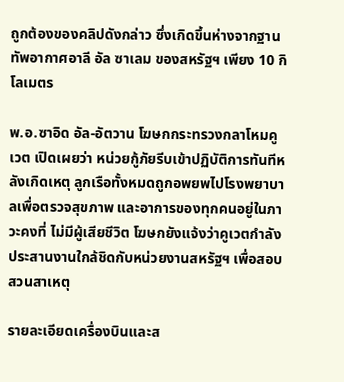ถูกต้องของคลิปดังกล่าว ซึ่งเกิดขึ้นห่างจากฐานทัพอากาศอาลี อัล ซาเลม ของสหรัฐฯ เพียง 10 กิโลเมตร

พ.อ.ซาอิด อัล-อัตวาน โฆษกกระทรวงกลาโหมคูเวต เปิดเผยว่า หน่วยกู้ภัยรีบเข้าปฏิบัติการทันทีหลังเกิดเหตุ ลูกเรือทั้งหมดถูกอพยพไปโรงพยาบาลเพื่อตรวจสุขภาพ และอาการของทุกคนอยู่ในภาวะคงที่ ไม่มีผู้เสียชีวิต โฆษกยังแจ้งว่าคูเวตกำลังประสานงานใกล้ชิดกับหน่วยงานสหรัฐฯ เพื่อสอบสวนสาเหตุ

รายละเอียดเครื่องบินและส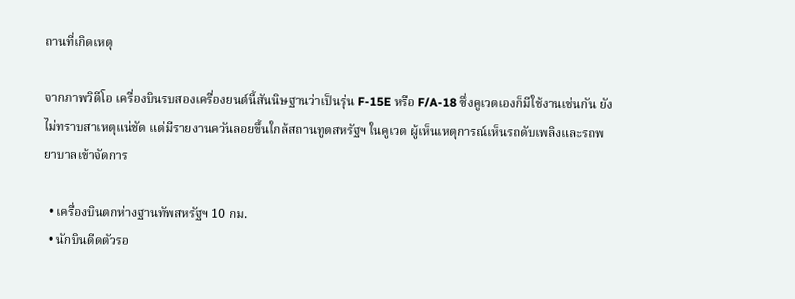ถานที่เกิดเหตุ

จากภาพวิดีโอ เครื่องบินรบสองเครื่องยนต์นี้สันนิษฐานว่าเป็นรุ่น F-15E หรือ F/A-18 ซึ่งคูเวตเองก็มีใช้งานเช่นกัน ยังไม่ทราบสาเหตุแน่ชัด แต่มีรายงานควันลอยขึ้นใกล้สถานทูตสหรัฐฯ ในคูเวต ผู้เห็นเหตุการณ์เห็นรถดับเพลิงและรถพยาบาลเข้าจัดการ

  • เครื่องบินตกห่างฐานทัพสหรัฐฯ 10 กม.
  • นักบินดีดตัวรอ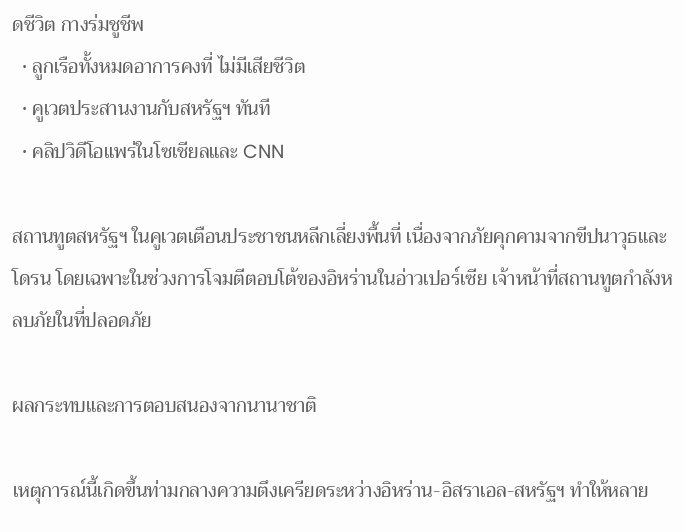ดชีวิต กางร่มชูชีพ
  • ลูกเรือทั้งหมดอาการคงที่ ไม่มีเสียชีวิต
  • คูเวตประสานงานกับสหรัฐฯ ทันที
  • คลิปวิดีโอแพร่ในโซเชียลและ CNN

สถานทูตสหรัฐฯ ในคูเวตเตือนประชาชนหลีกเลี่ยงพื้นที่ เนื่องจากภัยคุกคามจากขีปนาวุธและโดรน โดยเฉพาะในช่วงการโจมตีตอบโต้ของอิหร่านในอ่าวเปอร์เซีย เจ้าหน้าที่สถานทูตกำลังหลบภัยในที่ปลอดภัย

ผลกระทบและการตอบสนองจากนานาชาติ

เหตุการณ์นี้เกิดขึ้นท่ามกลางความตึงเครียดระหว่างอิหร่าน-อิสราเอล-สหรัฐฯ ทำให้หลาย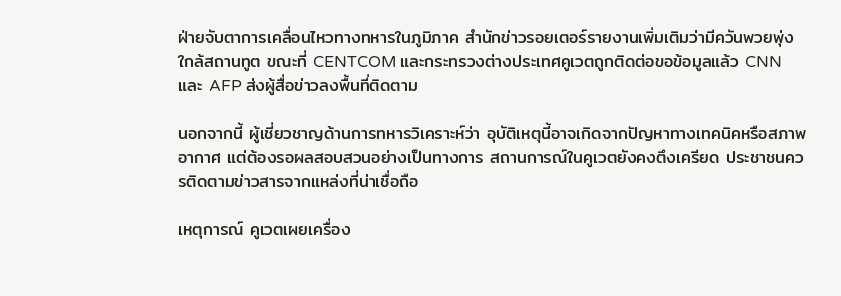ฝ่ายจับตาการเคลื่อนไหวทางทหารในภูมิภาค สำนักข่าวรอยเตอร์รายงานเพิ่มเติมว่ามีควันพวยพุ่งใกล้สถานทูต ขณะที่ CENTCOM และกระทรวงต่างประเทศคูเวตถูกติดต่อขอข้อมูลแล้ว CNN และ AFP ส่งผู้สื่อข่าวลงพื้นที่ติดตาม

นอกจากนี้ ผู้เชี่ยวชาญด้านการทหารวิเคราะห์ว่า อุบัติเหตุนี้อาจเกิดจากปัญหาทางเทคนิคหรือสภาพอากาศ แต่ต้องรอผลสอบสวนอย่างเป็นทางการ สถานการณ์ในคูเวตยังคงตึงเครียด ประชาชนควรติดตามข่าวสารจากแหล่งที่น่าเชื่อถือ

เหตุการณ์ คูเวตเผยเครื่อง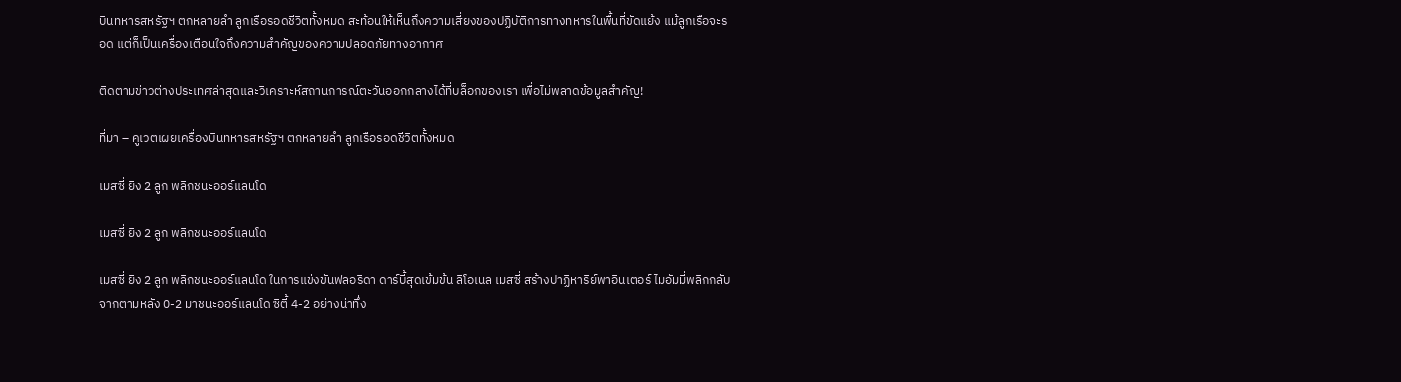บินทหารสหรัฐฯ ตกหลายลำ ลูกเรือรอดชีวิตทั้งหมด สะท้อนให้เห็นถึงความเสี่ยงของปฏิบัติการทางทหารในพื้นที่ขัดแย้ง แม้ลูกเรือจะรอด แต่ก็เป็นเครื่องเตือนใจถึงความสำคัญของความปลอดภัยทางอากาศ

ติดตามข่าวต่างประเทศล่าสุดและวิเคราะห์สถานการณ์ตะวันออกกลางได้ที่บล็อกของเรา เพื่อไม่พลาดข้อมูลสำคัญ!

ที่มา – คูเวตเผยเครื่องบินทหารสหรัฐฯ ตกหลายลำ ลูกเรือรอดชีวิตทั้งหมด

เมสซี่ ยิง 2 ลูก พลิกชนะออร์แลนโด

เมสซี่ ยิง 2 ลูก พลิกชนะออร์แลนโด

เมสซี่ ยิง 2 ลูก พลิกชนะออร์แลนโด ในการแข่งขันฟลอริดา ดาร์บี้สุดเข้มข้น ลิโอเนล เมสซี่ สร้างปาฏิหาริย์พาอินเตอร์ ไมอัมมี่พลิกกลับจากตามหลัง 0-2 มาชนะออร์แลนโด ซิตี้ 4-2 อย่างน่าทึ่ง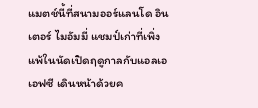แมตช์นี้ที่สนามออร์แลนโด อินเตอร์ ไมอัมมี่ แชมป์เก่าที่เพิ่งแพ้ในนัดเปิดฤดูกาลกับแอลเอเอฟซี เดินหน้าด้วยค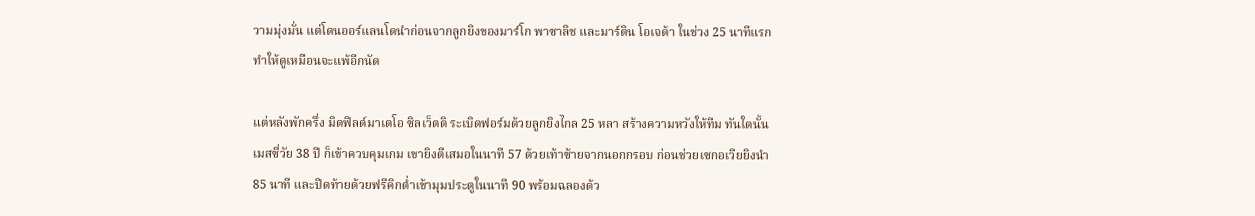วามมุ่งมั่น แต่โดนออร์แลนโดนำก่อนจากลูกยิงของมาร์โก พาซาลิช และมาร์ติน โอเจด้า ในช่วง 25 นาทีแรก ทำให้ดูเหมือนจะแพ้อีกนัด

แต่หลังพักครึ่ง มิดฟิลด์มาเตโอ ซิลเว็ตติ ระเบิดฟอร์มด้วยลูกยิงไกล 25 หลา สร้างความหวังให้ทีม ทันใดนั้นเมสซี่วัย 38 ปี ก็เข้าควบคุมเกม เขายิงตีเสมอในนาที 57 ด้วยเท้าซ้ายจากนอกกรอบ ก่อนช่วยเซกอเวียยิงนำ 85 นาที และปิดท้ายด้วยฟรีคิกต่ำเข้ามุมประตูในนาที 90 พร้อมฉลองด้ว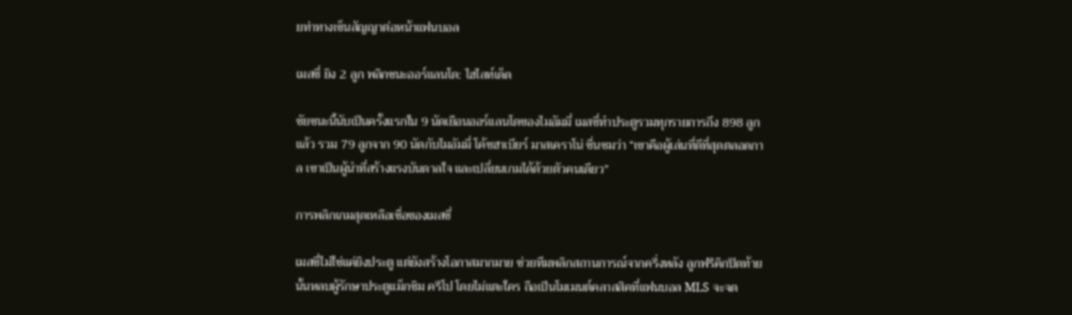ยท่าทางเซ็นสัญญาต่อหน้าแฟนบอล

เมสซี่ ยิง 2 ลูก พลิกชนะออร์แลนโด: ไฮไลท์เด็ด

ชัยชนะนี้นับเป็นครั้งแรกใน 9 นัดเยือนออร์แลนโดของไมอัมมี่ เมสซี่ทำประตูรวมทุกรายการถึง 898 ลูกแล้ว รวม 79 ลูกจาก 90 นัดกับไมอัมมี่ โค้ชฮาเบียร์ มาสเคราโน่ ชื่นชมว่า “เขาคือผู้เล่นที่ดีที่สุดตลอดกาล เขาเป็นผู้นำที่สร้างแรงบันดาลใจ และเปลี่ยนเกมได้ด้วยตัวคนเดียว”

การพลิกเกมสุดเหลือเชื่อของเมสซี่

เมสซี่ไม่ใช่แค่ยิงประตู แต่ยังสร้างโอกาสมากมาย ช่วยทีมพลิกสถานการณ์จากครึ่งหลัง ลูกฟรีคิกปิดท้ายนั้นหลบผู้รักษาประตูแม็กซิม ครีโป โดยไม่แตะใคร ถือเป็นโมเมนต์คลาสสิคที่แฟนบอล MLS จะจด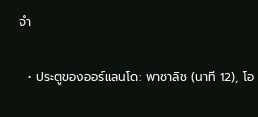จำ

  • ประตูของออร์แลนโด: พาซาลิช (นาที 12), โอ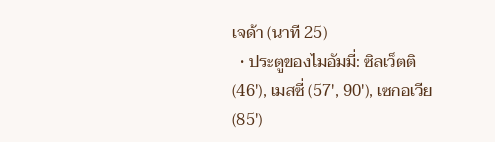เจด้า (นาที 25)
  • ประตูของไมอัมมี่: ซิลเว็ตติ (46′), เมสซี่ (57′, 90′), เซกอเวีย (85′)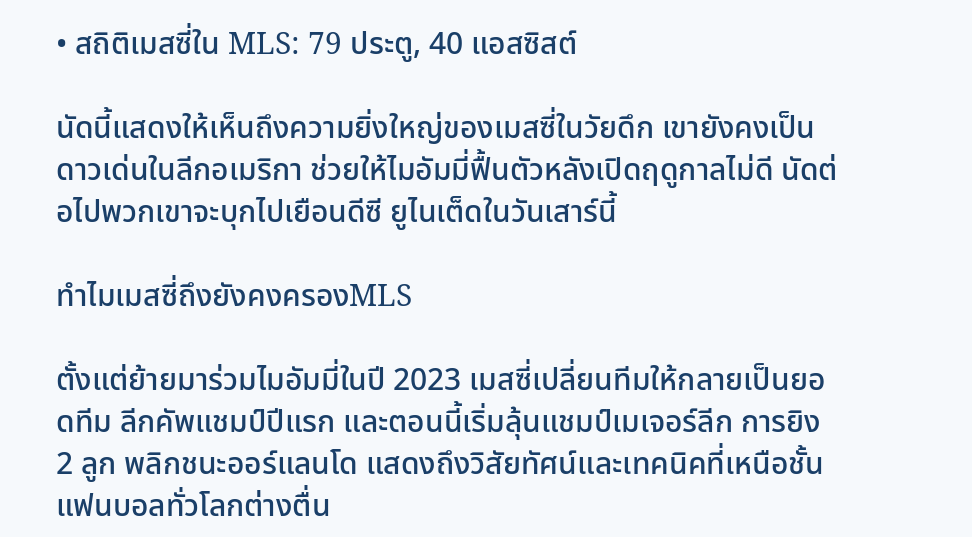• สถิติเมสซี่ใน MLS: 79 ประตู, 40 แอสซิสต์

นัดนี้แสดงให้เห็นถึงความยิ่งใหญ่ของเมสซี่ในวัยดึก เขายังคงเป็นดาวเด่นในลีกอเมริกา ช่วยให้ไมอัมมี่ฟื้นตัวหลังเปิดฤดูกาลไม่ดี นัดต่อไปพวกเขาจะบุกไปเยือนดีซี ยูไนเต็ดในวันเสาร์นี้

ทำไมเมสซี่ถึงยังคงครองMLS

ตั้งแต่ย้ายมาร่วมไมอัมมี่ในปี 2023 เมสซี่เปลี่ยนทีมให้กลายเป็นยอดทีม ลีกคัพแชมป์ปีแรก และตอนนี้เริ่มลุ้นแชมป์เมเจอร์ลีก การยิง 2 ลูก พลิกชนะออร์แลนโด แสดงถึงวิสัยทัศน์และเทคนิคที่เหนือชั้น แฟนบอลทั่วโลกต่างตื่น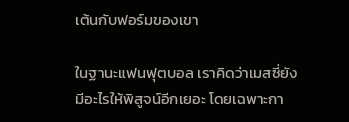เต้นกับฟอร์มของเขา

ในฐานะแฟนฟุตบอล เราคิดว่าเมสซี่ยังมีอะไรให้พิสูจน์อีกเยอะ โดยเฉพาะกา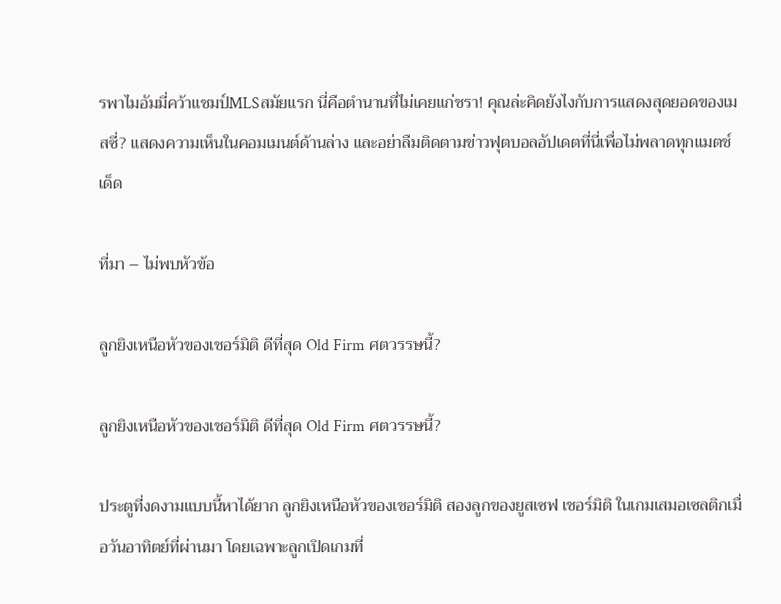รพาไมอัมมี่คว้าแชมป์MLSสมัยแรก นี่คือตำนานที่ไม่เคยแก่ชรา! คุณล่ะคิดยังไงกับการแสดงสุดยอดของเมสซี่? แสดงความเห็นในคอมเมนต์ด้านล่าง และอย่าลืมติดตามข่าวฟุตบอลอัปเดตที่นี่เพื่อไม่พลาดทุกแมตช์เด็ด

ที่มา – ไม่พบหัวข้อ

ลูกยิงเหนือหัวของเชอร์มิติ ดีที่สุด Old Firm ศตวรรษนี้?

ลูกยิงเหนือหัวของเชอร์มิติ ดีที่สุด Old Firm ศตวรรษนี้?

ประตูที่งดงามแบบนี้หาได้ยาก ลูกยิงเหนือหัวของเชอร์มิติ สองลูกของยูสเซฟ เชอร์มิติ ในเกมเสมอเซลติกเมื่อวันอาทิตย์ที่ผ่านมา โดยเฉพาะลูกเปิดเกมที่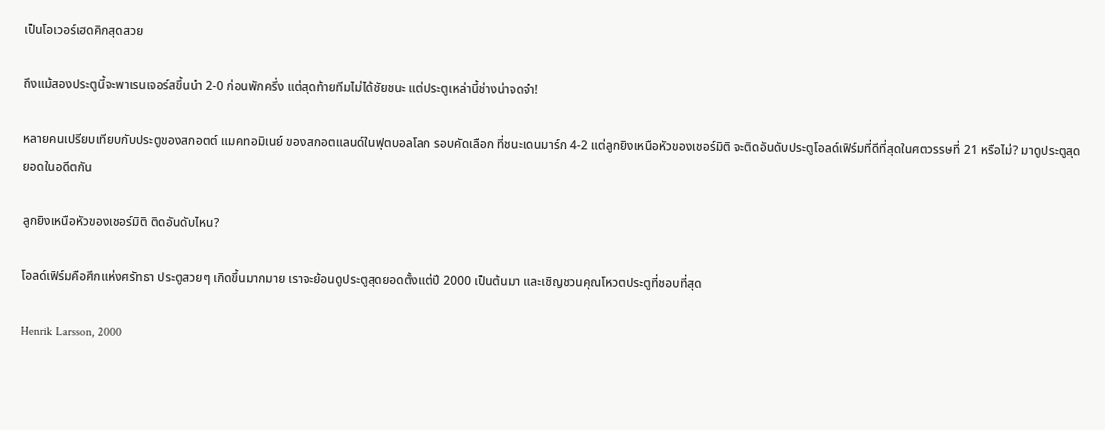เป็นโอเวอร์เฮดคิกสุดสวย

ถึงแม้สองประตูนี้จะพาเรนเจอร์สขึ้นนำ 2-0 ก่อนพักครึ่ง แต่สุดท้ายทีมไม่ได้ชัยชนะ แต่ประตูเหล่านี้ช่างน่าจดจำ!

หลายคนเปรียบเทียบกับประตูของสกอตต์ แมคทอมิเนย์ ของสกอตแลนด์ในฟุตบอลโลก รอบคัดเลือก ที่ชนะเดนมาร์ก 4-2 แต่ลูกยิงเหนือหัวของเชอร์มิติ จะติดอันดับประตูโอลด์เฟิร์มที่ดีที่สุดในศตวรรษที่ 21 หรือไม่? มาดูประตูสุดยอดในอดีตกัน

ลูกยิงเหนือหัวของเชอร์มิติ ติดอันดับไหน?

โอลด์เฟิร์มคือศึกแห่งศรัทธา ประตูสวยๆ เกิดขึ้นมากมาย เราจะย้อนดูประตูสุดยอดตั้งแต่ปี 2000 เป็นต้นมา และเชิญชวนคุณโหวตประตูที่ชอบที่สุด

Henrik Larsson, 2000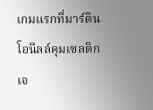เกมแรกที่มาร์ติน โอนีลล์คุมเซลติก เจ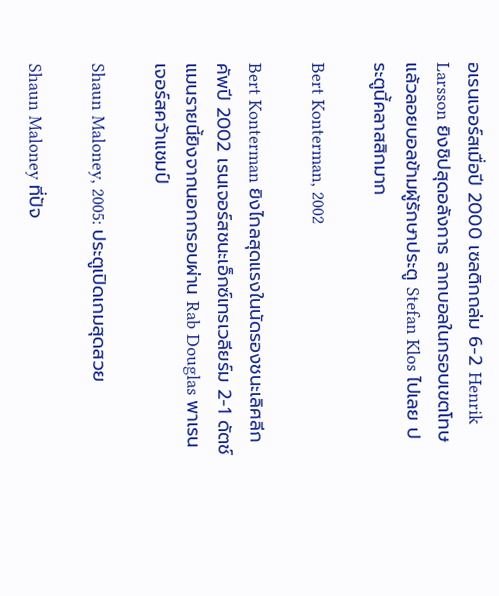อเรนเจอร์สเมื่อปี 2000 เซลติกถล่ม 6-2 Henrik Larsson ยิงชิปสุดอลังการ ลากบอลในกรอบเขตโทษแล้วลอยบอลข้ามผู้รักษาประตู Stefan Klos ไปเลย ประตูนี้คลาสสิกมาก

Bert Konterman, 2002

Bert Konterman ยิงไกลสุดแรงในนัดรองชนะเลิศลีกคัพปี 2002 เรนเจอร์สชนะเอ็กซ์เทรเวลียร์ม 2-1 ดัตช์แมนรายนี้ยิงจากนอกกรอบผ่าน Rab Douglas พาเรนเจอร์สคว้าแชมป์

Shaun Maloney, 2005: ประตูเปิดเกมสุดสวย

Shaun Maloney ที่ปัจ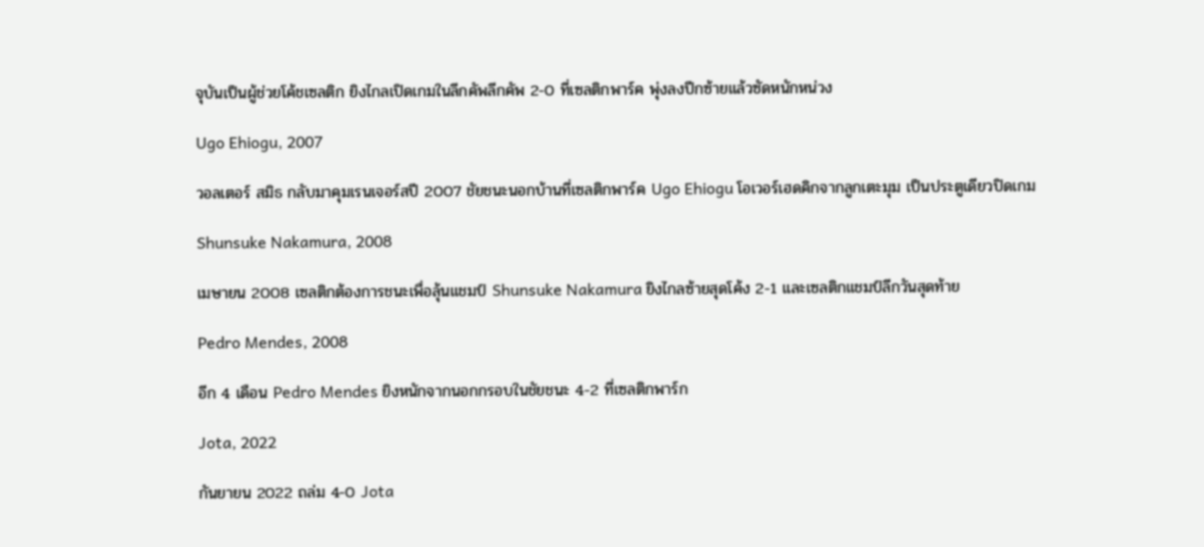จุบันเป็นผู้ช่วยโค้ชเซลติก ยิงไกลเปิดเกมในลีกคัพลีกคัพ 2-0 ที่เซลติกพาร์ค พุ่งลงปีกซ้ายแล้วซัดหนักหน่วง

Ugo Ehiogu, 2007

วอลเตอร์ สมิธ กลับมาคุมเรนเจอร์สปี 2007 ชัยชนะนอกบ้านที่เซลติกพาร์ค Ugo Ehiogu โอเวอร์เฮดคิกจากลูกเตะมุม เป็นประตูเดียวปิดเกม

Shunsuke Nakamura, 2008

เมษายน 2008 เซลติกต้องการชนะเพื่อลุ้นแชมป์ Shunsuke Nakamura ยิงไกลซ้ายสุดโค้ง 2-1 และเซลติกแชมป์ลีกวันสุดท้าย

Pedro Mendes, 2008

อีก 4 เดือน Pedro Mendes ยิงหนักจากนอกกรอบในชัยชนะ 4-2 ที่เซลติกพาร์ก

Jota, 2022

กันยายน 2022 ถล่ม 4-0 Jota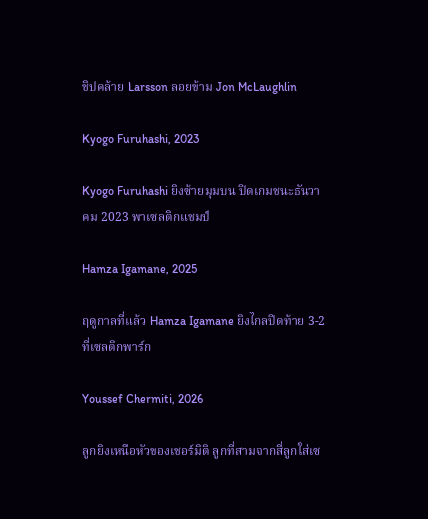ชิปคล้าย Larsson ลอยข้าม Jon McLaughlin

Kyogo Furuhashi, 2023

Kyogo Furuhashi ยิงซ้ายมุมบน ปิดเกมชนะธันวาคม 2023 พาเซลติกแชมป์

Hamza Igamane, 2025

ฤดูกาลที่แล้ว Hamza Igamane ยิงไกลปิดท้าย 3-2 ที่เซลติกพาร์ก

Youssef Chermiti, 2026

ลูกยิงเหนือหัวของเชอร์มิติ ลูกที่สามจากสี่ลูกใส่เซ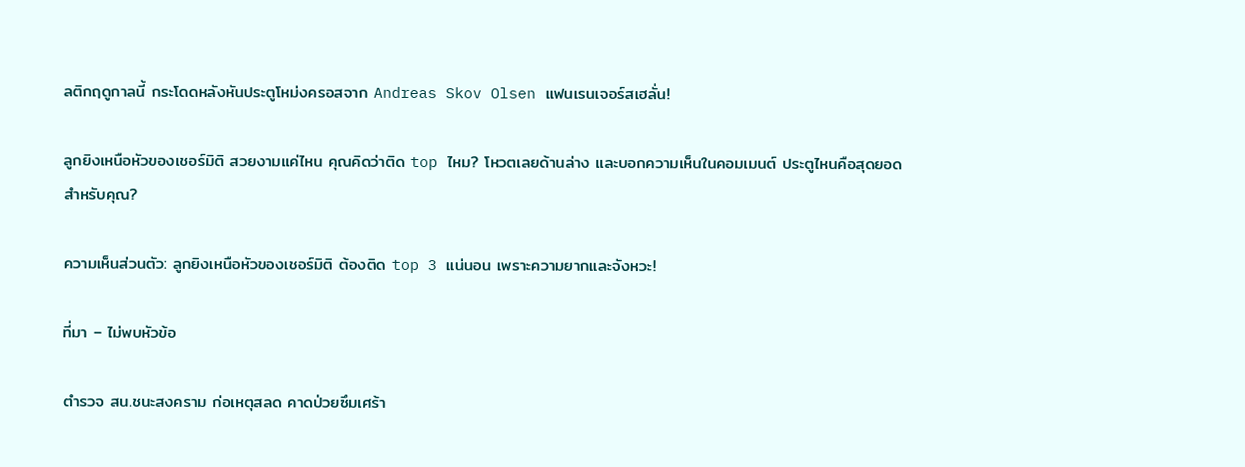ลติกฤดูกาลนี้ กระโดดหลังหันประตูโหม่งครอสจาก Andreas Skov Olsen แฟนเรนเจอร์สเฮลั่น!

ลูกยิงเหนือหัวของเชอร์มิติ สวยงามแค่ไหน คุณคิดว่าติด top ไหม? โหวตเลยด้านล่าง และบอกความเห็นในคอมเมนต์ ประตูไหนคือสุดยอดสำหรับคุณ?

ความเห็นส่วนตัว: ลูกยิงเหนือหัวของเชอร์มิติ ต้องติด top 3 แน่นอน เพราะความยากและจังหวะ!

ที่มา – ไม่พบหัวข้อ

ตำรวจ สน.ชนะสงคราม ก่อเหตุสลด คาดป่วยซึมเศร้า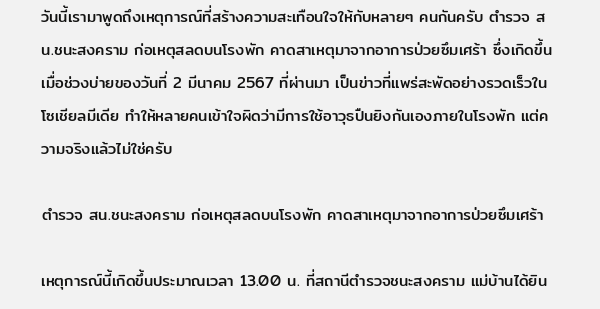วันนี้เรามาพูดถึงเหตุการณ์ที่สร้างความสะเทือนใจให้กับหลายๆ คนกันครับ ตำรวจ สน.ชนะสงคราม ก่อเหตุสลดบนโรงพัก คาดสาเหตุมาจากอาการป่วยซึมเศร้า ซึ่งเกิดขึ้นเมื่อช่วงบ่ายของวันที่ 2 มีนาคม 2567 ที่ผ่านมา เป็นข่าวที่แพร่สะพัดอย่างรวดเร็วในโซเชียลมีเดีย ทำให้หลายคนเข้าใจผิดว่ามีการใช้อาวุธปืนยิงกันเองภายในโรงพัก แต่ความจริงแล้วไม่ใช่ครับ

ตำรวจ สน.ชนะสงคราม ก่อเหตุสลดบนโรงพัก คาดสาเหตุมาจากอาการป่วยซึมเศร้า

เหตุการณ์นี้เกิดขึ้นประมาณเวลา 13.00 น. ที่สถานีตำรวจชนะสงคราม แม่บ้านได้ยิน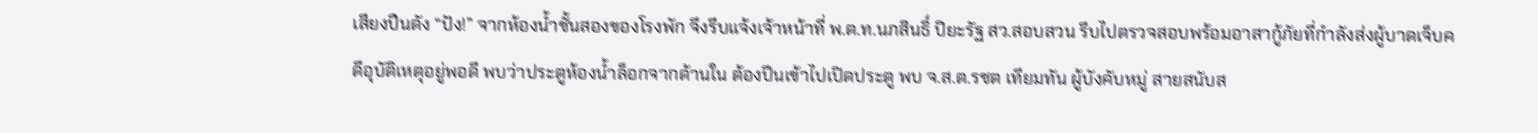เสียงปืนดัง “ปัง!” จากห้องน้ำชั้นสองของโรงพัก จึงรีบแจ้งเจ้าหน้าที่ พ.ต.ท.นภสินธิ์ ปิยะรัฐ สว.สอบสวน รีบไปตรวจสอบพร้อมอาสากู้ภัยที่กำลังส่งผู้บาดเจ็บคดีอุบัติเหตุอยู่พอดี พบว่าประตูห้องน้ำล็อกจากด้านใน ต้องปีนเข้าไปเปิดประตู พบ จ.ส.ต.รชต เทียมทัน ผู้บังคับหมู่ สายสนับส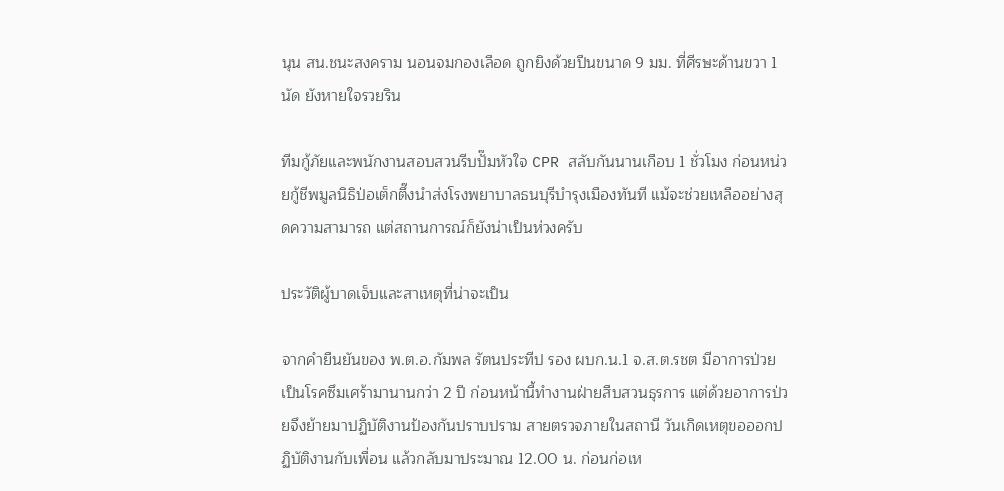นุน สน.ชนะสงคราม นอนจมกองเลือด ถูกยิงด้วยปืนขนาด 9 มม. ที่ศีรษะด้านขวา 1 นัด ยังหายใจรวยริน

ทีมกู้ภัยและพนักงานสอบสวนรีบปั๊มหัวใจ CPR สลับกันนานเกือบ 1 ชั่วโมง ก่อนหน่วยกู้ชีพมูลนิธิป่อเต็กตึ๊งนำส่งโรงพยาบาลธนบุรีบำรุงเมืองทันที แม้จะช่วยเหลืออย่างสุดความสามารถ แต่สถานการณ์ก็ยังน่าเป็นห่วงครับ

ประวัติผู้บาดเจ็บและสาเหตุที่น่าจะเป็น

จากคำยืนยันของ พ.ต.อ.กัมพล รัตนประทีป รอง ผบก.น.1 จ.ส.ต.รชต มีอาการป่วยเป็นโรคซึมเศร้ามานานกว่า 2 ปี ก่อนหน้านี้ทำงานฝ่ายสืบสวนธุรการ แต่ด้วยอาการป่วยจึงย้ายมาปฏิบัติงานป้องกันปราบปราม สายตรวจภายในสถานี วันเกิดเหตุขอออกปฏิบัติงานกับเพื่อน แล้วกลับมาประมาณ 12.00 น. ก่อนก่อเห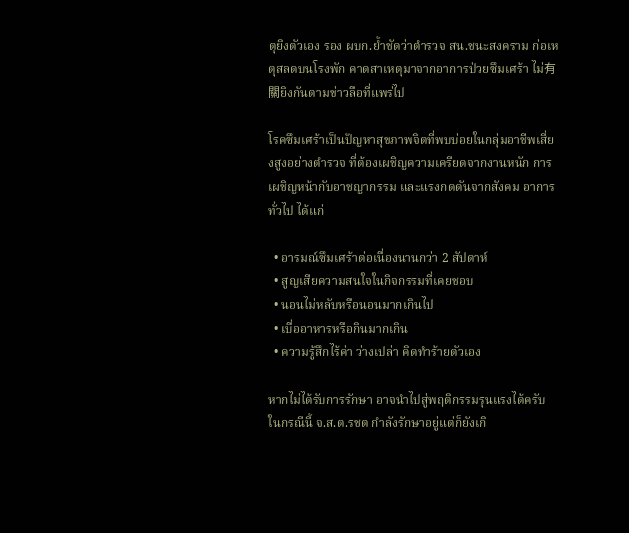ตุยิงตัวเอง รอง ผบก.ย้ำชัดว่าตำรวจ สน.ชนะสงคราม ก่อเหตุสลดบนโรงพัก คาดสาเหตุมาจากอาการป่วยซึมเศร้า ไม่有關ยิงกันตามข่าวลือที่แพร่ไป

โรคซึมเศร้าเป็นปัญหาสุขภาพจิตที่พบบ่อยในกลุ่มอาชีพเสี่ยงสูงอย่างตำรวจ ที่ต้องเผชิญความเครียดจากงานหนัก การเผชิญหน้ากับอาชญากรรม และแรงกดดันจากสังคม อาการทั่วไป ได้แก่

  • อารมณ์ซึมเศร้าต่อเนื่องนานกว่า 2 สัปดาห์
  • สูญเสียความสนใจในกิจกรรมที่เคยชอบ
  • นอนไม่หลับหรือนอนมากเกินไป
  • เบื่ออาหารหรือกินมากเกิน
  • ความรู้สึกไร้ค่า ว่างเปล่า คิดทำร้ายตัวเอง

หากไม่ได้รับการรักษา อาจนำไปสู่พฤติกรรมรุนแรงได้ครับ ในกรณีนี้ จ.ส.ต.รชต กำลังรักษาอยู่แต่ก็ยังเกิ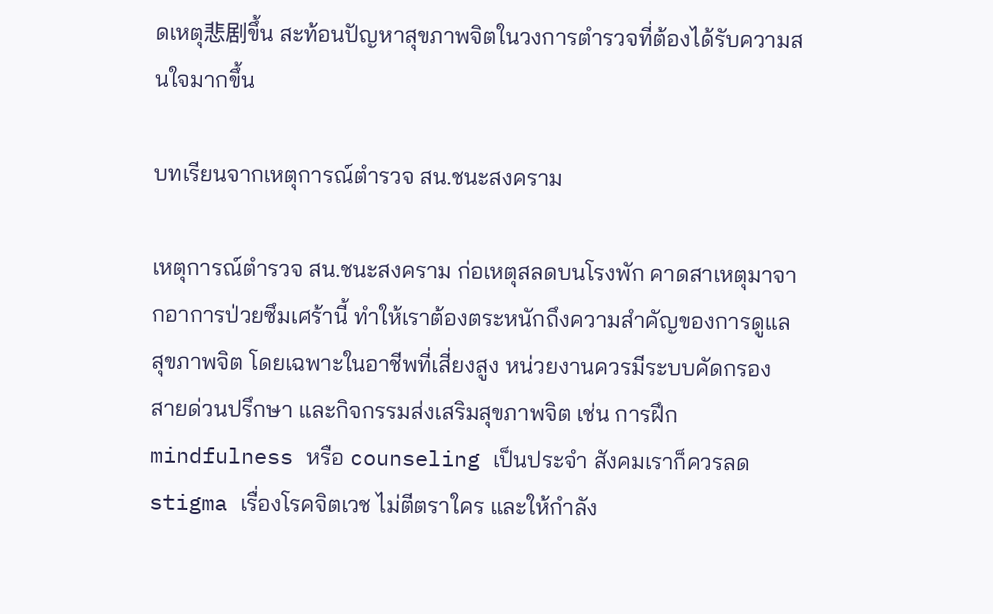ดเหตุ悲剧ขึ้น สะท้อนปัญหาสุขภาพจิตในวงการตำรวจที่ต้องได้รับความสนใจมากขึ้น

บทเรียนจากเหตุการณ์ตำรวจ สน.ชนะสงคราม

เหตุการณ์ตำรวจ สน.ชนะสงคราม ก่อเหตุสลดบนโรงพัก คาดสาเหตุมาจากอาการป่วยซึมเศร้านี้ ทำให้เราต้องตระหนักถึงความสำคัญของการดูแลสุขภาพจิต โดยเฉพาะในอาชีพที่เสี่ยงสูง หน่วยงานควรมีระบบคัดกรอง สายด่วนปรึกษา และกิจกรรมส่งเสริมสุขภาพจิต เช่น การฝึก mindfulness หรือ counseling เป็นประจำ สังคมเราก็ควรลด stigma เรื่องโรคจิตเวช ไม่ตีตราใคร และให้กำลัง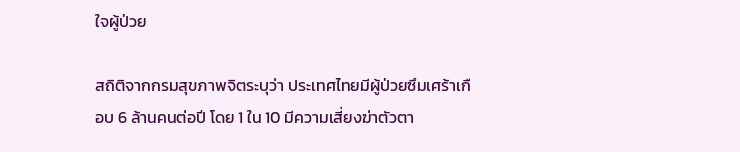ใจผู้ป่วย

สถิติจากกรมสุขภาพจิตระบุว่า ประเทศไทยมีผู้ป่วยซึมเศร้าเกือบ 6 ล้านคนต่อปี โดย 1 ใน 10 มีความเสี่ยงฆ่าตัวตา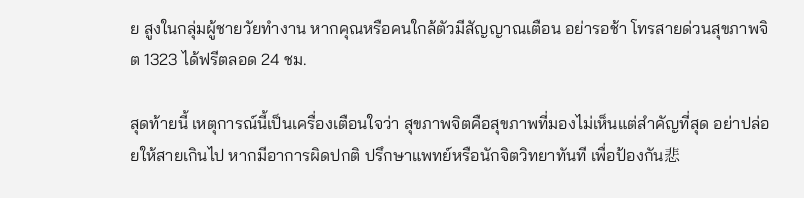ย สูงในกลุ่มผู้ชายวัยทำงาน หากคุณหรือคนใกล้ตัวมีสัญญาณเตือน อย่ารอช้า โทรสายด่วนสุขภาพจิต 1323 ได้ฟรีตลอด 24 ชม.

สุดท้ายนี้ เหตุการณ์นี้เป็นเครื่องเตือนใจว่า สุขภาพจิตคือสุขภาพที่มองไม่เห็นแต่สำคัญที่สุด อย่าปล่อยให้สายเกินไป หากมีอาการผิดปกติ ปรึกษาแพทย์หรือนักจิตวิทยาทันที เพื่อป้องกัน悲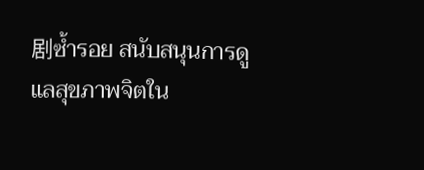剧ซ้ำรอย สนับสนุนการดูแลสุขภาพจิตใน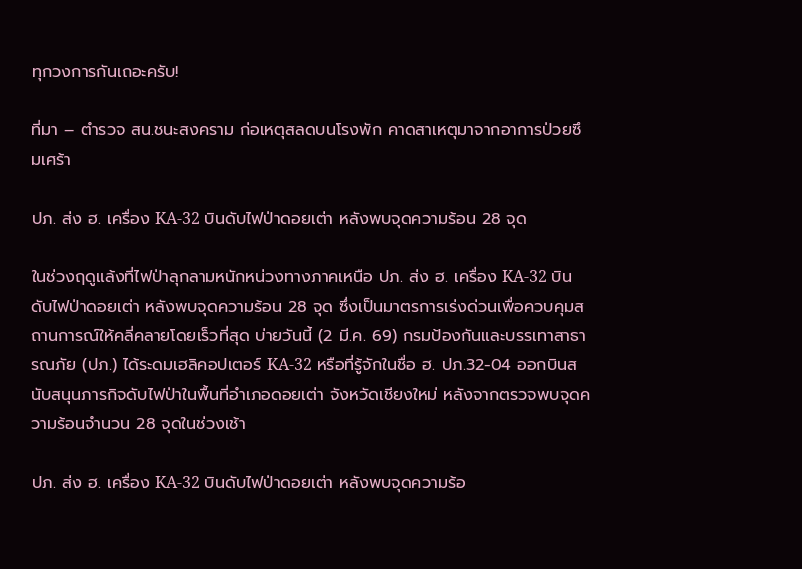ทุกวงการกันเถอะครับ!

ที่มา – ตำรวจ สน.ชนะสงคราม ก่อเหตุสลดบนโรงพัก คาดสาเหตุมาจากอาการป่วยซึมเศร้า

ปภ. ส่ง ฮ. เครื่อง KA-32 บินดับไฟป่าดอยเต่า หลังพบจุดความร้อน 28 จุด

ในช่วงฤดูแล้งที่ไฟป่าลุกลามหนักหน่วงทางภาคเหนือ ปภ. ส่ง ฮ. เครื่อง KA-32 บินดับไฟป่าดอยเต่า หลังพบจุดความร้อน 28 จุด ซึ่งเป็นมาตรการเร่งด่วนเพื่อควบคุมสถานการณ์ให้คลี่คลายโดยเร็วที่สุด บ่ายวันนี้ (2 มี.ค. 69) กรมป้องกันและบรรเทาสาธารณภัย (ปภ.) ได้ระดมเฮลิคอปเตอร์ KA-32 หรือที่รู้จักในชื่อ ฮ. ปภ.32-04 ออกบินสนับสนุนภารกิจดับไฟป่าในพื้นที่อำเภอดอยเต่า จังหวัดเชียงใหม่ หลังจากตรวจพบจุดความร้อนจำนวน 28 จุดในช่วงเช้า

ปภ. ส่ง ฮ. เครื่อง KA-32 บินดับไฟป่าดอยเต่า หลังพบจุดความร้อ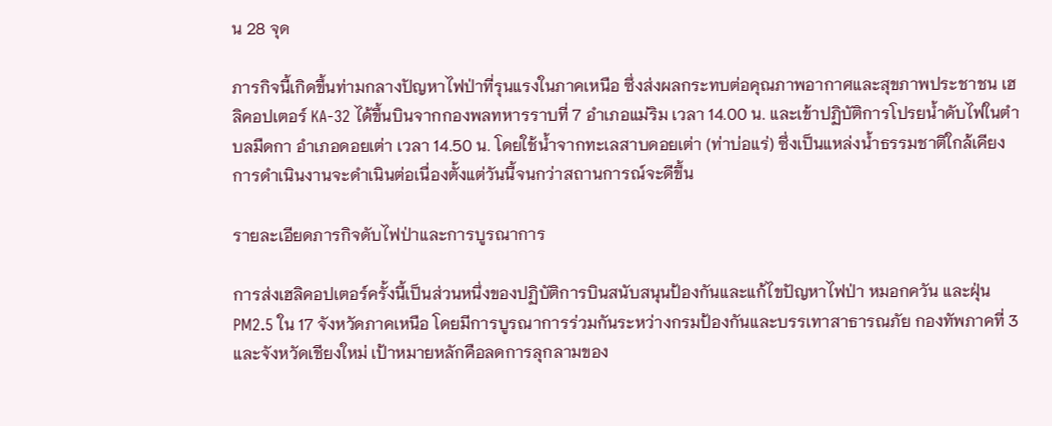น 28 จุด

ภารกิจนี้เกิดขึ้นท่ามกลางปัญหาไฟป่าที่รุนแรงในภาคเหนือ ซึ่งส่งผลกระทบต่อคุณภาพอากาศและสุขภาพประชาชน เฮลิคอปเตอร์ KA-32 ได้ขึ้นบินจากกองพลทหารราบที่ 7 อำเภอแม่ริม เวลา 14.00 น. และเข้าปฏิบัติการโปรยน้ำดับไฟในตำบลมืดกา อำเภอดอยเต่า เวลา 14.50 น. โดยใช้น้ำจากทะเลสาบดอยเต่า (ท่าบ่อแร่) ซึ่งเป็นแหล่งน้ำธรรมชาติใกล้เคียง การดำเนินงานจะดำเนินต่อเนื่องตั้งแต่วันนี้จนกว่าสถานการณ์จะดีขึ้น

รายละเอียดภารกิจดับไฟป่าและการบูรณาการ

การส่งเฮลิคอปเตอร์ครั้งนี้เป็นส่วนหนึ่งของปฏิบัติการบินสนับสนุนป้องกันและแก้ไขปัญหาไฟป่า หมอกควัน และฝุ่น PM2.5 ใน 17 จังหวัดภาคเหนือ โดยมีการบูรณาการร่วมกันระหว่างกรมป้องกันและบรรเทาสาธารณภัย กองทัพภาคที่ 3 และจังหวัดเชียงใหม่ เป้าหมายหลักคือลดการลุกลามของ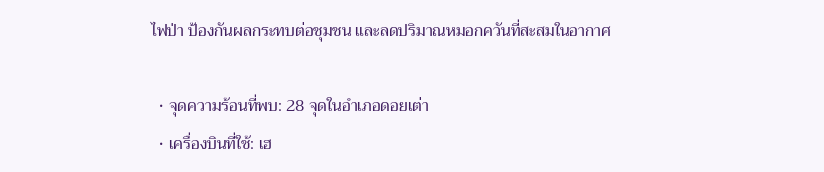ไฟป่า ป้องกันผลกระทบต่อชุมชน และลดปริมาณหมอกควันที่สะสมในอากาศ

  • จุดความร้อนที่พบ: 28 จุดในอำเภอดอยเต่า
  • เครื่องบินที่ใช้: เฮ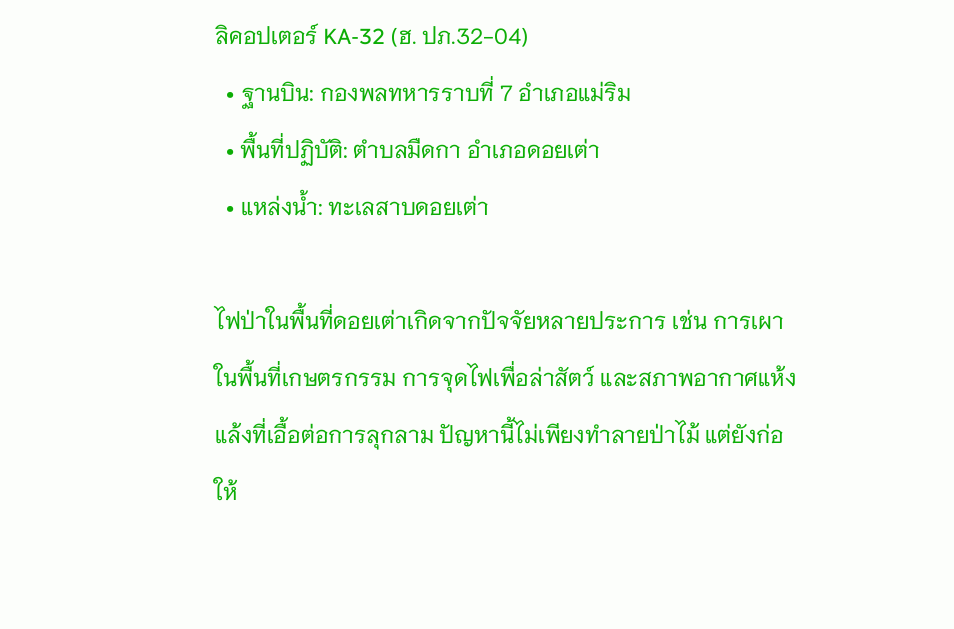ลิคอปเตอร์ KA-32 (ฮ. ปภ.32-04)
  • ฐานบิน: กองพลทหารราบที่ 7 อำเภอแม่ริม
  • พื้นที่ปฏิบัติ: ตำบลมืดกา อำเภอดอยเต่า
  • แหล่งน้ำ: ทะเลสาบดอยเต่า

ไฟป่าในพื้นที่ดอยเต่าเกิดจากปัจจัยหลายประการ เช่น การเผาในพื้นที่เกษตรกรรม การจุดไฟเพื่อล่าสัตว์ และสภาพอากาศแห้งแล้งที่เอื้อต่อการลุกลาม ปัญหานี้ไม่เพียงทำลายป่าไม้ แต่ยังก่อให้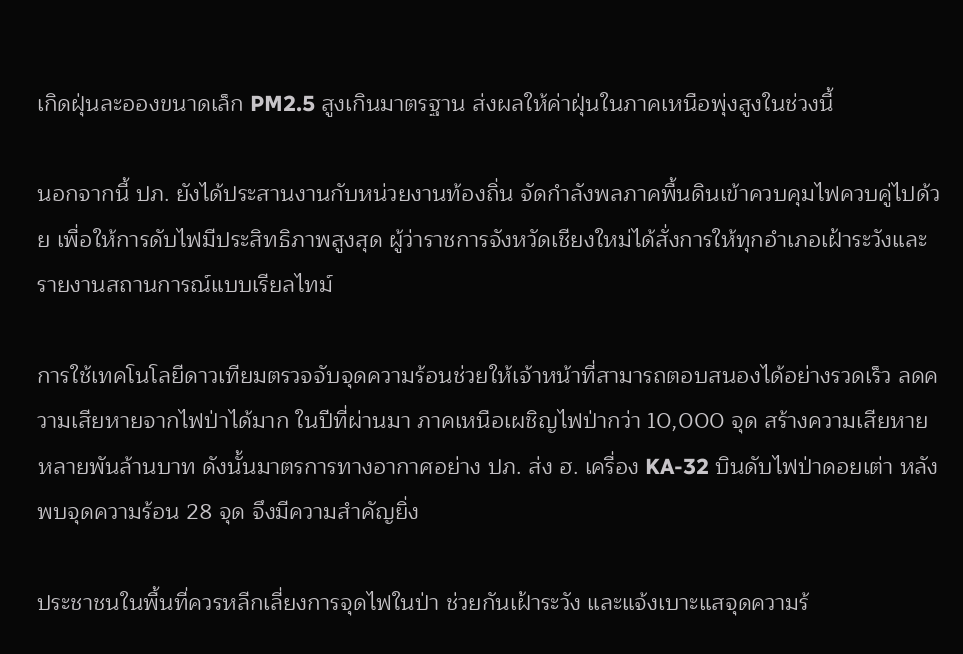เกิดฝุ่นละอองขนาดเล็ก PM2.5 สูงเกินมาตรฐาน ส่งผลให้ค่าฝุ่นในภาคเหนือพุ่งสูงในช่วงนี้

นอกจากนี้ ปภ. ยังได้ประสานงานกับหน่วยงานท้องถิ่น จัดกำลังพลภาคพื้นดินเข้าควบคุมไฟควบคู่ไปด้วย เพื่อให้การดับไฟมีประสิทธิภาพสูงสุด ผู้ว่าราชการจังหวัดเชียงใหม่ได้สั่งการให้ทุกอำเภอเฝ้าระวังและรายงานสถานการณ์แบบเรียลไทม์

การใช้เทคโนโลยีดาวเทียมตรวจจับจุดความร้อนช่วยให้เจ้าหน้าที่สามารถตอบสนองได้อย่างรวดเร็ว ลดความเสียหายจากไฟป่าได้มาก ในปีที่ผ่านมา ภาคเหนือเผชิญไฟป่ากว่า 10,000 จุด สร้างความเสียหายหลายพันล้านบาท ดังนั้นมาตรการทางอากาศอย่าง ปภ. ส่ง ฮ. เครื่อง KA-32 บินดับไฟป่าดอยเต่า หลังพบจุดความร้อน 28 จุด จึงมีความสำคัญยิ่ง

ประชาชนในพื้นที่ควรหลีกเลี่ยงการจุดไฟในป่า ช่วยกันเฝ้าระวัง และแจ้งเบาะแสจุดความร้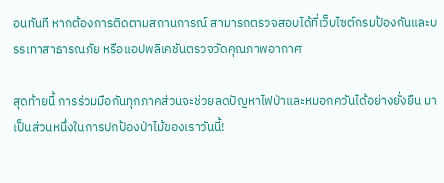อนทันที หากต้องการติดตามสถานการณ์ สามารถตรวจสอบได้ที่เว็บไซต์กรมป้องกันและบรรเทาสาธารณภัย หรือแอปพลิเคชันตรวจวัดคุณภาพอากาศ

สุดท้ายนี้ การร่วมมือกันทุกภาคส่วนจะช่วยลดปัญหาไฟป่าและหมอกควันได้อย่างยั่งยืน มาเป็นส่วนหนึ่งในการปกป้องป่าไม้ของเราวันนี้!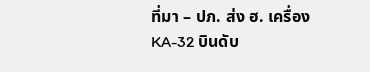ที่มา – ปภ. ส่ง ฮ. เครื่อง KA-32 บินดับ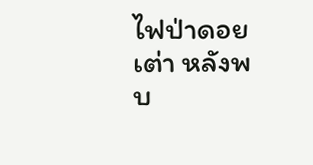ไฟป่าดอยเต่า หลังพบ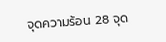จุดความร้อน 28 จุด